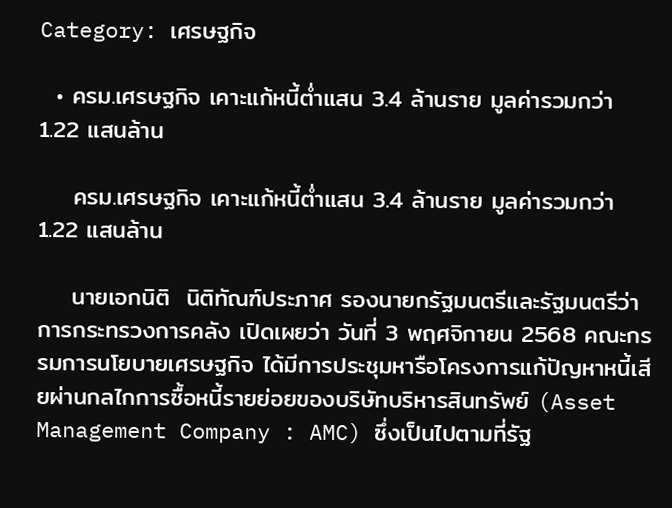Category: เศรษฐกิจ

  • ครม.เศรษฐกิจ เคาะแก้หนี้ต่ำแสน 3.4 ล้านราย มูลค่ารวมกว่า 1.22 แสนล้าน

    ครม.เศรษฐกิจ เคาะแก้หนี้ต่ำแสน 3.4 ล้านราย มูลค่ารวมกว่า 1.22 แสนล้าน

    นายเอกนิติ  นิติทัณฑ์ประภาศ รองนายกรัฐมนตรีและรัฐมนตรีว่าการกระทรวงการคลัง เปิดเผยว่า วันที่ 3 พฤศจิกายน 2568 คณะกรรมการนโยบายเศรษฐกิจ ได้มีการประชุมหารือโครงการแก้ปัญหาหนี้เสียผ่านกลไกการซื้อหนี้รายย่อยของบริษัทบริหารสินทรัพย์ (Asset Management Company : AMC) ซึ่งเป็นไปตามที่รัฐ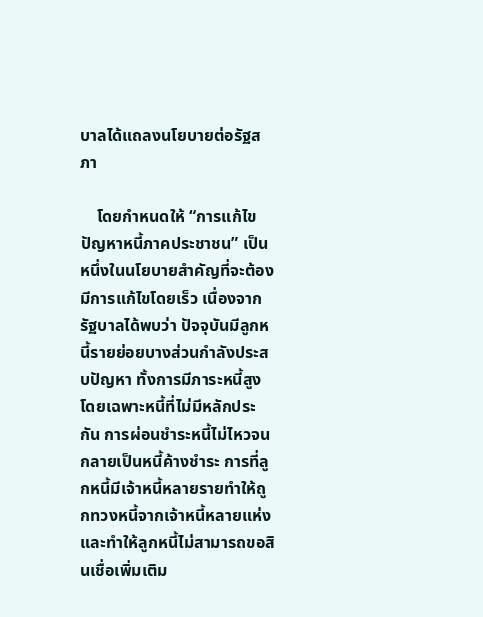บาลได้แถลงนโยบายต่อรัฐสภา

    โดยกำหนดให้ “การแก้ไขปัญหาหนี้ภาคประชาชน” เป็นหนึ่งในนโยบายสำคัญที่จะต้องมีการแก้ไขโดยเร็ว เนื่องจากรัฐบาลได้พบว่า ปัจจุบันมีลูกหนี้รายย่อยบางส่วนกำลังประสบปัญหา ทั้งการมีภาระหนี้สูงโดยเฉพาะหนี้ที่ไม่มีหลักประกัน การผ่อนชำระหนี้ไม่ไหวจนกลายเป็นหนี้ค้างชำระ การที่ลูกหนี้มีเจ้าหนี้หลายรายทำให้ถูกทวงหนี้จากเจ้าหนี้หลายแห่ง และทำให้ลูกหนี้ไม่สามารถขอสินเชื่อเพิ่มเติม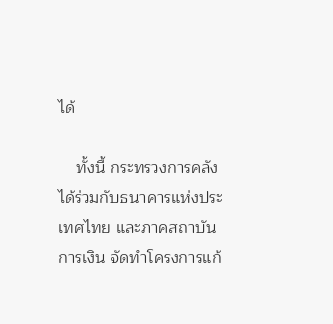ได้

    ทั้งนี้ กระทรวงการคลังได้ร่วมกับธนาคารแห่งประเทศไทย และภาคสถาบันการเงิน จัดทำโครงการแก้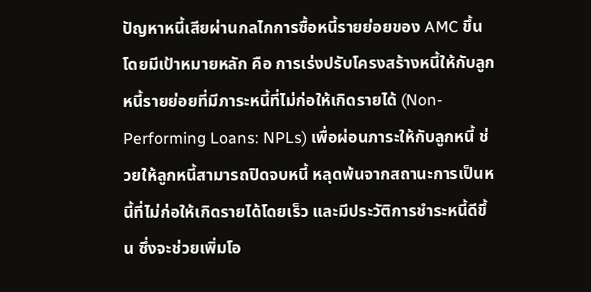ปัญหาหนี้เสียผ่านกลไกการซื้อหนี้รายย่อยของ AMC ขึ้น โดยมีเป้าหมายหลัก คือ การเร่งปรับโครงสร้างหนี้ให้กับลูกหนี้รายย่อยที่มีภาระหนี้ที่ไม่ก่อให้เกิดรายได้ (Non-Performing Loans: NPLs) เพื่อผ่อนภาระให้กับลูกหนี้ ช่วยให้ลูกหนี้สามารถปิดจบหนี้ หลุดพ้นจากสถานะการเป็นหนี้ที่ไม่ก่อให้เกิดรายได้โดยเร็ว และมีประวัติการชำระหนี้ดีขึ้น ซึ่งจะช่วยเพิ่มโอ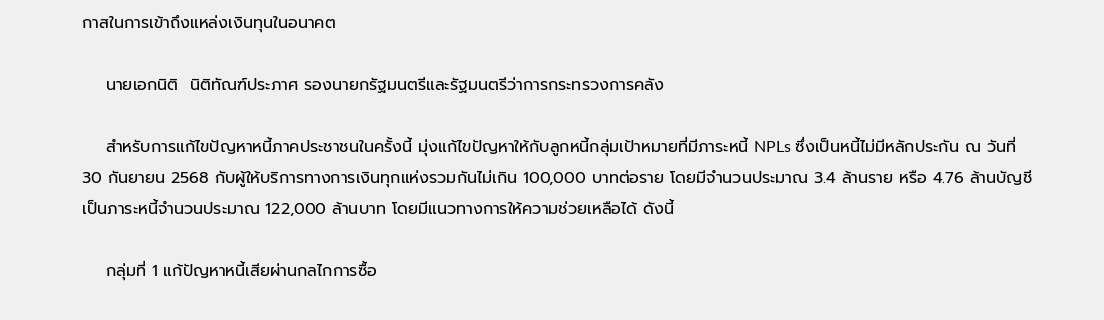กาสในการเข้าถึงแหล่งเงินทุนในอนาคต

    นายเอกนิติ  นิติทัณฑ์ประภาศ รองนายกรัฐมนตรีและรัฐมนตรีว่าการกระทรวงการคลัง

    สำหรับการแก้ไขปัญหาหนี้ภาคประชาชนในครั้งนี้ มุ่งแก้ไขปัญหาให้กับลูกหนี้กลุ่มเป้าหมายที่มีภาระหนี้ NPLs ซึ่งเป็นหนี้ไม่มีหลักประกัน ณ วันที่ 30 กันยายน 2568 กับผู้ให้บริการทางการเงินทุกแห่งรวมกันไม่เกิน 100,000 บาทต่อราย โดยมีจำนวนประมาณ 3.4 ล้านราย หรือ 4.76 ล้านบัญชี เป็นภาระหนี้จำนวนประมาณ 122,000 ล้านบาท โดยมีแนวทางการให้ความช่วยเหลือได้ ดังนี้

    กลุ่มที่ 1 แก้ปัญหาหนี้เสียผ่านกลไกการซื้อ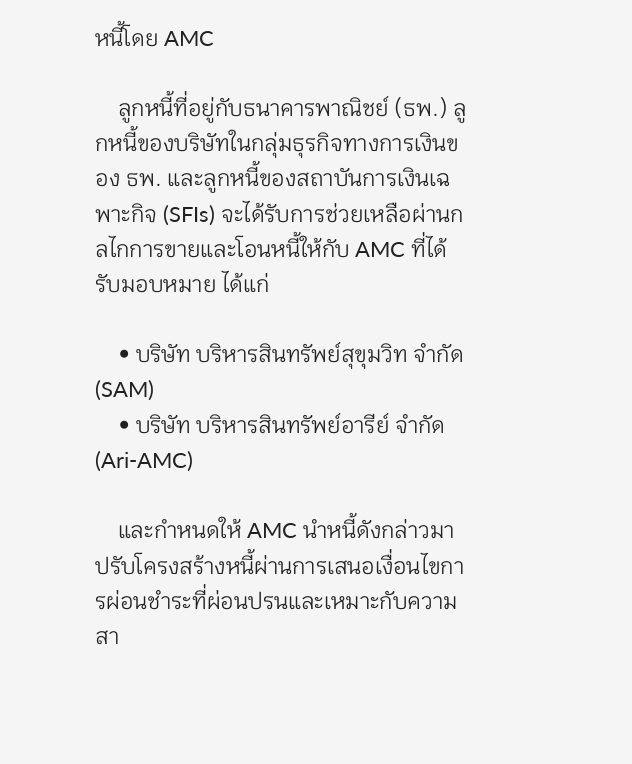หนี้โดย AMC

    ลูกหนี้ที่อยู่กับธนาคารพาณิชย์ (ธพ.) ลูกหนี้ของบริษัทในกลุ่มธุรกิจทางการเงินของ ธพ. และลูกหนี้ของสถาบันการเงินเฉพาะกิจ (SFIs) จะได้รับการช่วยเหลือผ่านกลไกการขายและโอนหนี้ให้กับ AMC ที่ได้รับมอบหมาย ได้แก่

    • บริษัท บริหารสินทรัพย์สุขุมวิท จำกัด (SAM)
    • บริษัท บริหารสินทรัพย์อารีย์ จำกัด (Ari-AMC)

    และกำหนดให้ AMC นำหนี้ดังกล่าวมาปรับโครงสร้างหนี้ผ่านการเสนอเงื่อนไขการผ่อนชำระที่ผ่อนปรนและเหมาะกับความสา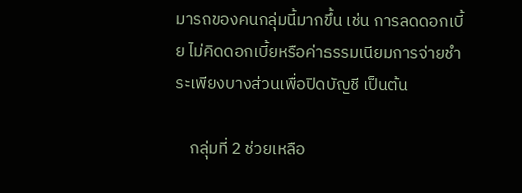มารถของคนกลุ่มนี้มากขึ้น เช่น การลดดอกเบี้ย ไม่คิดดอกเบี้ยหรือค่าธรรมเนียมการจ่ายชำระเพียงบางส่วนเพื่อปิดบัญชี เป็นต้น

    กลุ่มที่ 2 ช่วยเหลือ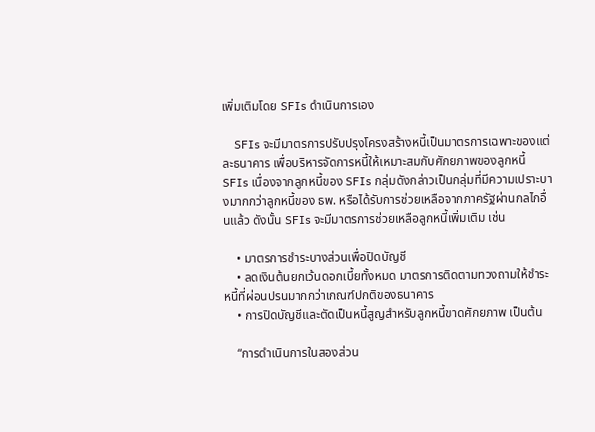เพิ่มเติมโดย SFIs ดำเนินการเอง

    SFIs จะมีมาตรการปรับปรุงโครงสร้างหนี้เป็นมาตรการเฉพาะของแต่ละธนาคาร เพื่อบริหารจัดการหนี้ให้เหมาะสมกับศักยภาพของลูกหนี้ SFIs เนื่องจากลูกหนี้ของ SFIs กลุ่มดังกล่าวเป็นกลุ่มที่มีความเปราะบางมากกว่าลูกหนี้ของ ธพ. หรือได้รับการช่วยเหลือจากภาครัฐผ่านกลไกอื่นแล้ว ดังนั้น SFIs จะมีมาตรการช่วยเหลือลูกหนี้เพิ่มเติม เช่น

    • มาตรการชำระบางส่วนเพื่อปิดบัญชี
    • ลดเงินต้นยกเว้นดอกเบี้ยทั้งหมด มาตรการติดตามทวงถามให้ชำระหนี้ที่ผ่อนปรนมากกว่าเกณฑ์ปกติของธนาคาร
    • การปิดบัญชีและตัดเป็นหนี้สูญสำหรับลูกหนี้ขาดศักยภาพ เป็นต้น

    “การดำเนินการในสองส่วน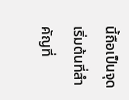นี้ถือเป็นจุดเริ่มต้นที่สำคัญที่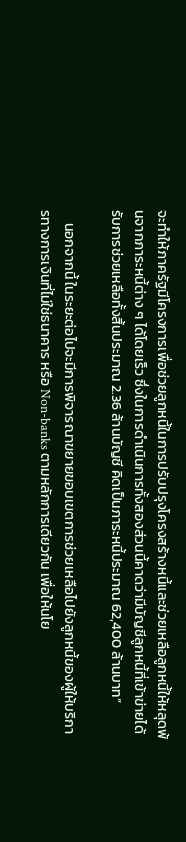จะทำให้ภาครัฐมีโครงการเพื่อช่วยลูกหนี้ในการปรับปรุงโครงสร้างหนี้และช่วยเหลือลูกหนี้ให้หลุดพ้นจากภาระหนี้ต่าง ๆ ได้โดยเร็ว ซึ่งในการดำเนินการทั้งสองส่วนนี้คาดว่ามีบัญชีลูกหนี้ที่เข้าข่ายได้รับการช่วยเหลือทั้งสิ้นประมาณ 2.36 ล้านบัญชี คิดเป็นภาระหนี้ประมาณ 62,400 ล้านบาท”

    นอกจากนี้ ในระยะต่อไปจะมีการพิจารณาขยายขอบเขตการช่วยเหลือไปยังลูกหนี้ของผู้ให้บริการทางการเงินที่ไม่ใช่ธนาคาร หรือ Non-banks ตามหลักการเดียวกัน เพื่อให้นโย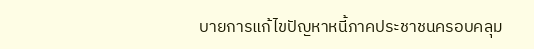บายการแก้ไขปัญหาหนี้ภาคประชาชนครอบคลุม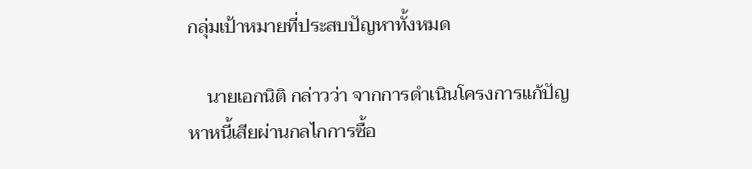กลุ่มเป้าหมายที่ประสบปัญหาทั้งหมด

    นายเอกนิติ กล่าวว่า จากการดำเนินโครงการแก้ปัญหาหนี้เสียผ่านกลไกการซื้อ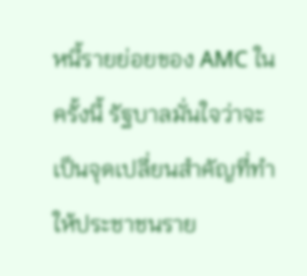หนี้รายย่อยของ AMC ในครั้งนี้ รัฐบาลมั่นใจว่าจะเป็นจุดเปลี่ยนสำคัญที่ทำให้ประชาชนราย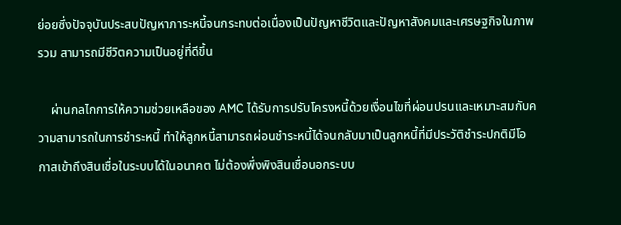ย่อยซึ่งปัจจุบันประสบปัญหาภาระหนี้จนกระทบต่อเนื่องเป็นปัญหาชีวิตและปัญหาสังคมและเศรษฐกิจในภาพรวม สามารถมีชีวิตความเป็นอยู่ที่ดีขึ้น

    ผ่านกลไกการให้ความช่วยเหลือของ AMC ได้รับการปรับโครงหนี้ด้วยเงื่อนไขที่ผ่อนปรนและเหมาะสมกับความสามารถในการชำระหนี้ ทำให้ลูกหนี้สามารถผ่อนชำระหนี้ได้จนกลับมาเป็นลูกหนี้ที่มีประวัติชำระปกติมีโอกาสเข้าถึงสินเชื่อในระบบได้ในอนาคต ไม่ต้องพึ่งพิงสินเชื่อนอกระบบ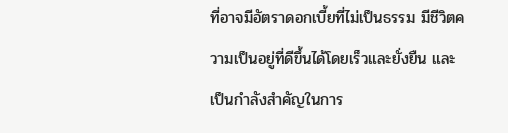ที่อาจมีอัตราดอกเบี้ยที่ไม่เป็นธรรม มีชีวิตความเป็นอยู่ที่ดีขึ้นได้โดยเร็วและยั่งยืน และเป็นกำลังสำคัญในการ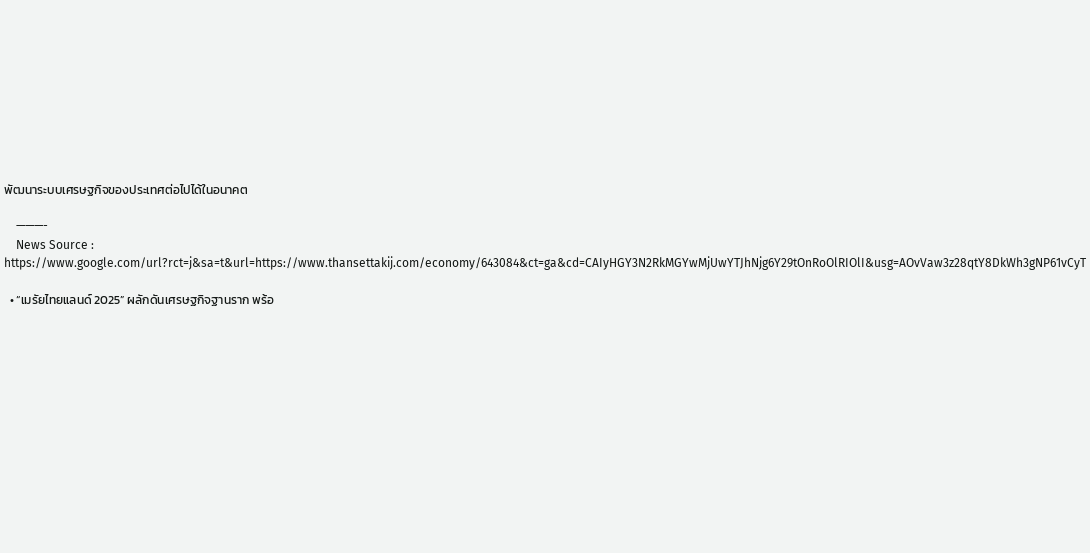พัฒนาระบบเศรษฐกิจของประเทศต่อไปได้ในอนาคต

    ———-
    News Source : https://www.google.com/url?rct=j&sa=t&url=https://www.thansettakij.com/economy/643084&ct=ga&cd=CAIyHGY3N2RkMGYwMjUwYTJhNjg6Y29tOnRoOlRIOlI&usg=AOvVaw3z28qtY8DkWh3gNP61vCyT

  • “เมรัยไทยแลนด์ 2025” ผลักดันเศรษฐกิจฐานราก พร้อ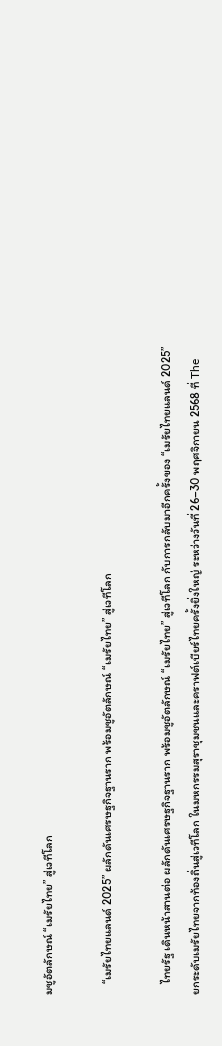มชูอัตลักษณ์ “เมรัยไทย” สู่เวทีโลก

    “เมรัยไทยแลนด์ 2025” ผลักดันเศรษฐกิจฐานราก พร้อมชูอัตลักษณ์ “เมรัยไทย” สู่เวทีโลก

    ไทยรัฐ เดินหน้าสานต่อ ผลักดันเศรษฐกิจฐานราก พร้อมชูอัตลักษณ์ “เมรัยไทย” สู่เวทีโลก กับการกลับมาอีกครั้งของ “เมรัยไทยแลนด์ 2025” ยกระดับเมรัยไทยจากท้องถิ่นสู่เวทีโลก ในมหกรรมสุราชุมชนและคราฟต์เบียร์ไทยครั้งยิ่งใหญ่ ระหว่างวันที่ 26–30 พฤศจิกายน 2568 ที่ The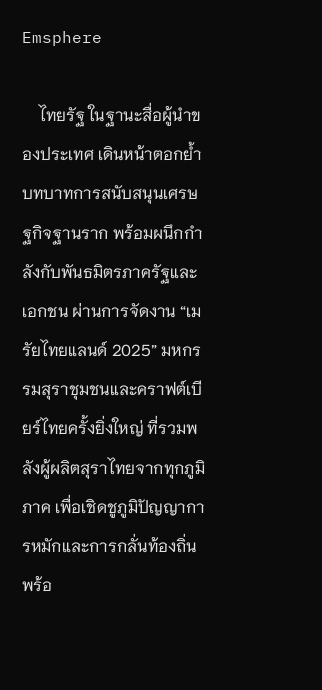Emsphere

    ไทยรัฐ ในฐานะสื่อผู้นำของประเทศ เดินหน้าตอกย้ำบทบาทการสนับสนุนเศรษฐกิจฐานราก พร้อมผนึกกำลังกับพันธมิตรภาครัฐและเอกชน ผ่านการจัดงาน “เมรัยไทยแลนด์ 2025” มหกรรมสุราชุมชนและคราฟต์เบียร์ไทยครั้งยิ่งใหญ่ ที่รวมพลังผู้ผลิตสุราไทยจากทุกภูมิภาค เพื่อเชิดชูภูมิปัญญาการหมักและการกลั่นท้องถิ่น พร้อ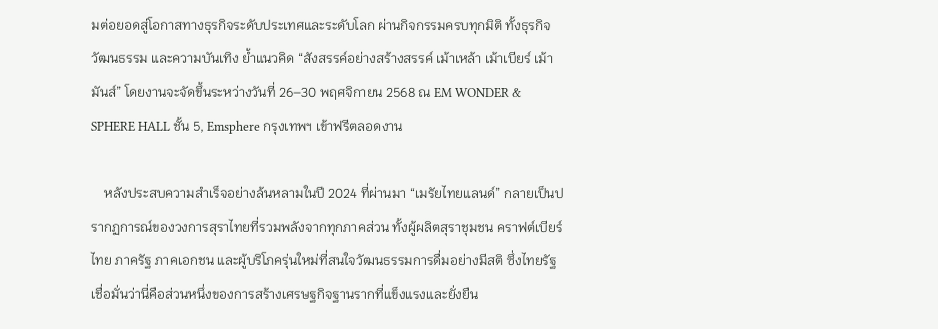มต่อยอดสู่โอกาสทางธุรกิจระดับประเทศและระดับโลก ผ่านกิจกรรมครบทุกมิติ ทั้งธุรกิจ วัฒนธรรม และความบันเทิง ย้ำแนวคิด “สังสรรค์อย่างสร้างสรรค์ เม้าเหล้า เม้าเบียร์ เม้ามันส์” โดยงานจะจัดขึ้นระหว่างวันที่ 26–30 พฤศจิกายน 2568 ณ EM WONDER & SPHERE HALL ชั้น 5, Emsphere กรุงเทพฯ เข้าฟรีตลอดงาน

    หลังประสบความสำเร็จอย่างล้นหลามในปี 2024 ที่ผ่านมา “เมรัยไทยแลนด์” กลายเป็นปรากฏการณ์ของวงการสุราไทยที่รวมพลังจากทุกภาคส่วน ทั้งผู้ผลิตสุราชุมชน คราฟต์เบียร์ไทย ภาครัฐ ภาคเอกชน และผู้บริโภครุ่นใหม่ที่สนใจวัฒนธรรมการดื่มอย่างมีสติ ซึ่งไทยรัฐเชื่อมั่นว่านี่คือส่วนหนึ่งของการสร้างเศรษฐกิจฐานรากที่แข็งแรงและยั่งยืน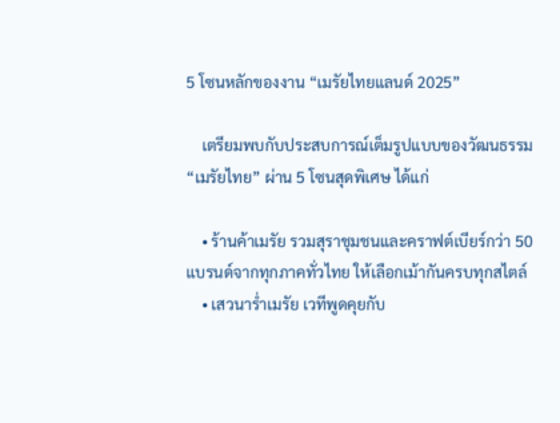5 โซนหลักของงาน “เมรัยไทยแลนด์ 2025”

    เตรียมพบกับประสบการณ์เต็มรูปแบบของวัฒนธรรม “เมรัยไทย” ผ่าน 5 โซนสุดพิเศษ ได้แก่

    • ร้านค้าเมรัย รวมสุราชุมชนและคราฟต์เบียร์กว่า 50 แบรนด์จากทุกภาคทั่วไทย ให้เลือกเม้ากันครบทุกสไตล์
    • เสวนาร่ำเมรัย เวทีพูดคุยกับ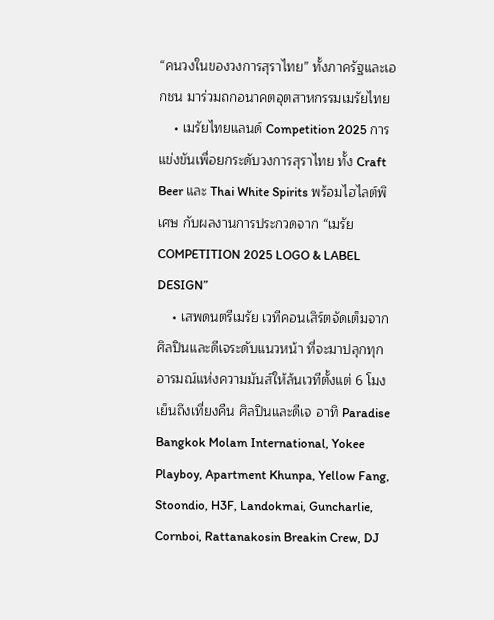“คนวงในของวงการสุราไทย” ทั้งภาครัฐและเอกชน มาร่วมถกอนาคตอุตสาหกรรมเมรัยไทย
    • เมรัยไทยแลนด์ Competition 2025 การแข่งขันเพื่อยกระดับวงการสุราไทย ทั้ง Craft Beer และ Thai White Spirits พร้อมไฮไลต์พิเศษ กับผลงานการประกวดจาก “เมรัย COMPETITION 2025 LOGO & LABEL DESIGN”
    • เสพดนตรีเมรัย เวทีคอนเสิร์ตจัดเต็มจากศิลปินและดีเจระดับแนวหน้า ที่จะมาปลุกทุกอารมณ์แห่งความมันส์ให้ล้นเวทีตั้งแต่ 6 โมงเย็นถึงเที่ยงคืน ศิลปินและดีเจ อาทิ Paradise Bangkok Molam International, Yokee Playboy, Apartment Khunpa, Yellow Fang, Stoondio, H3F, Landokmai, Guncharlie, Cornboi, Rattanakosin Breakin Crew, DJ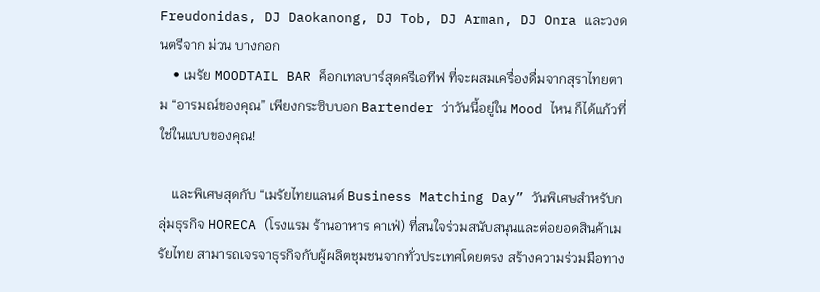Freudonidas, DJ Daokanong, DJ Tob, DJ Arman, DJ Onra และวงดนตรีจาก ม่วน บางกอก
    • เมรัย MOODTAIL BAR ค็อกเทลบาร์สุดครีเอทีฟ ที่จะผสมเครื่องดื่มจากสุราไทยตาม “อารมณ์ของคุณ” เพียงกระซิบบอก Bartender ว่าวันนี้อยู่ใน Mood ไหน ก็ได้แก้วที่ใช่ในแบบของคุณ!

    และพิเศษสุดกับ “เมรัยไทยแลนด์ Business Matching Day” วันพิเศษสำหรับกลุ่มธุรกิจ HORECA (โรงแรม ร้านอาหาร คาเฟ่) ที่สนใจร่วมสนับสนุนและต่อยอดสินค้าเมรัยไทย สามารถเจรจาธุรกิจกับผู้ผลิตชุมชนจากทั่วประเทศโดยตรง สร้างความร่วมมือทาง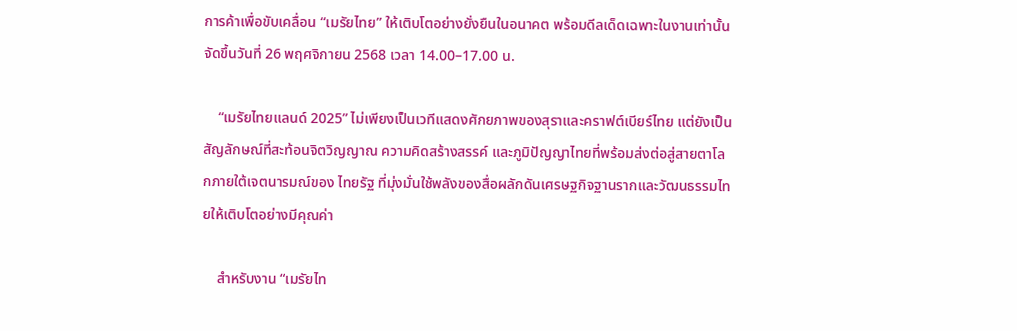การค้าเพื่อขับเคลื่อน “เมรัยไทย” ให้เติบโตอย่างยั่งยืนในอนาคต พร้อมดีลเด็ดเฉพาะในงานเท่านั้น จัดขึ้นวันที่ 26 พฤศจิกายน 2568 เวลา 14.00–17.00 น.

    “เมรัยไทยแลนด์ 2025” ไม่เพียงเป็นเวทีแสดงศักยภาพของสุราและคราฟต์เบียร์ไทย แต่ยังเป็นสัญลักษณ์ที่สะท้อนจิตวิญญาณ ความคิดสร้างสรรค์ และภูมิปัญญาไทยที่พร้อมส่งต่อสู่สายตาโลกภายใต้เจตนารมณ์ของ ไทยรัฐ ที่มุ่งมั่นใช้พลังของสื่อผลักดันเศรษฐกิจฐานรากและวัฒนธรรมไทยให้เติบโตอย่างมีคุณค่า

    สำหรับงาน “เมรัยไท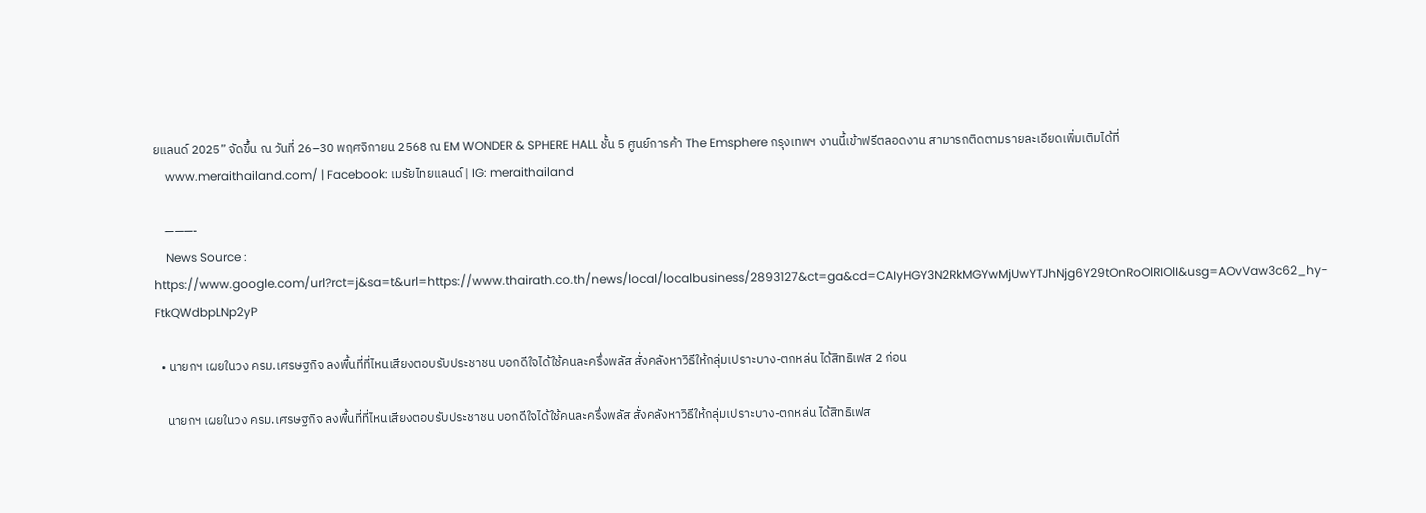ยแลนด์ 2025” จัดขึ้น ณ วันที่ 26–30 พฤศจิกายน 2568 ณ EM WONDER & SPHERE HALL ชั้น 5 ศูนย์การค้า The Emsphere กรุงเทพฯ งานนี้เข้าฟรีตลอดงาน สามารถติดตามรายละเอียดเพิ่มเติมได้ที่
    www.meraithailand.com/ | Facebook: เมรัยไทยแลนด์ | IG: meraithailand

    ———-
    News Source : https://www.google.com/url?rct=j&sa=t&url=https://www.thairath.co.th/news/local/localbusiness/2893127&ct=ga&cd=CAIyHGY3N2RkMGYwMjUwYTJhNjg6Y29tOnRoOlRIOlI&usg=AOvVaw3c62_hy-FtkQWdbpLNp2yP

  • นายกฯ เผยในวง ครม.เศรษฐกิจ ลงพื้นที่ที่ไหนเสียงตอบรับประชาชน บอกดีใจได้ใช้คนละครึ่งพลัส สั่งคลังหาวิธีให้กลุ่มเปราะบาง-ตกหล่น ได้สิทธิเฟส 2 ก่อน

    นายกฯ เผยในวง ครม.เศรษฐกิจ ลงพื้นที่ที่ไหนเสียงตอบรับประชาชน บอกดีใจได้ใช้คนละครึ่งพลัส สั่งคลังหาวิธีให้กลุ่มเปราะบาง-ตกหล่น ได้สิทธิเฟส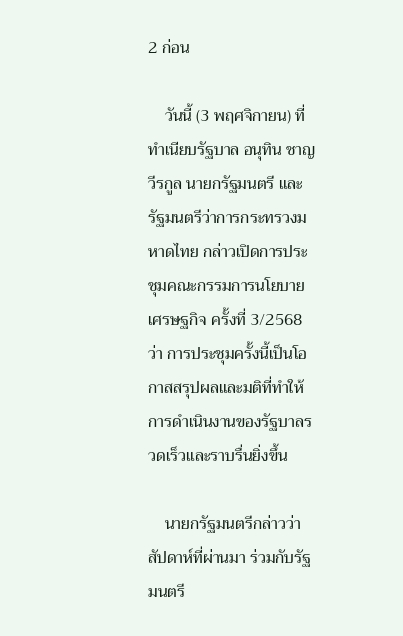2 ก่อน

    วันนี้ (3 พฤศจิกายน) ที่ทำเนียบรัฐบาล อนุทิน ชาญวีรกูล นายกรัฐมนตรี และรัฐมนตรีว่าการกระทรวงมหาดไทย กล่าวเปิดการประชุมคณะกรรมการนโยบายเศรษฐกิจ ครั้งที่ 3/2568 ว่า การประชุมครั้งนี้เป็นโอกาสสรุปผลและมติที่ทำให้การดำเนินงานของรัฐบาลรวดเร็วและราบรื่นยิ่งขึ้น

    นายกรัฐมนตรีกล่าวว่า สัปดาห์ที่ผ่านมา ร่วมกับรัฐมนตรี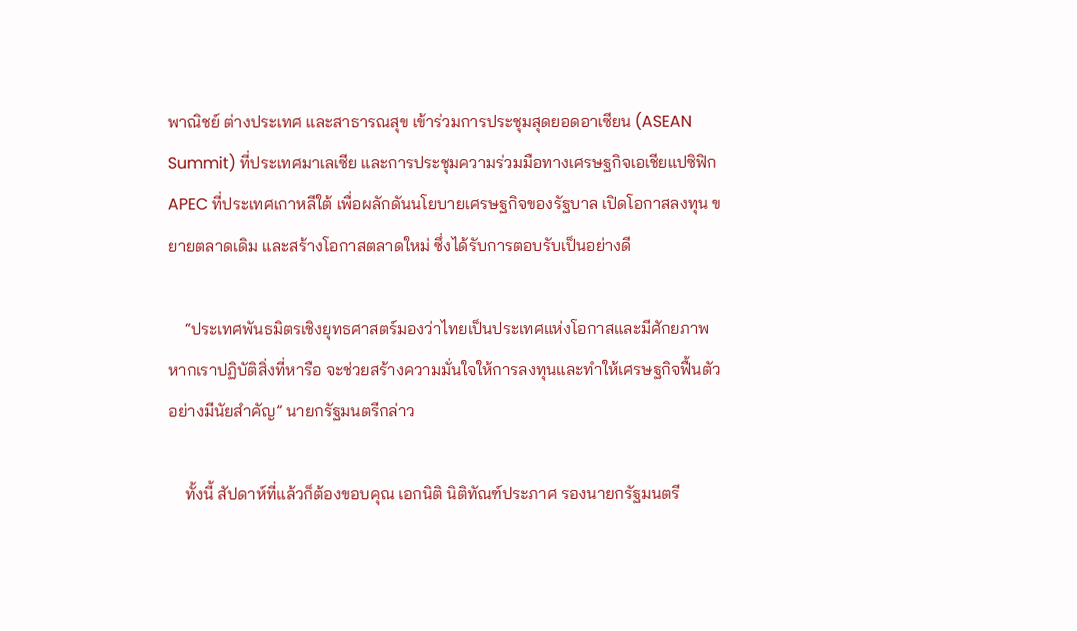พาณิชย์ ต่างประเทศ และสาธารณสุข เข้าร่วมการประชุมสุดยอดอาเซียน (ASEAN Summit) ที่ประเทศมาเลเซีย และการประชุมความร่วมมือทางเศรษฐกิจเอเชียแปซิฟิก APEC ที่ประเทศเกาหลีใต้ เพื่อผลักดันนโยบายเศรษฐกิจของรัฐบาล เปิดโอกาสลงทุน ขยายตลาดเดิม และสร้างโอกาสตลาดใหม่ ซึ่งได้รับการตอบรับเป็นอย่างดี

    “ประเทศพันธมิตรเชิงยุทธศาสตร์มองว่าไทยเป็นประเทศแห่งโอกาสและมีศักยภาพ หากเราปฏิบัติสิ่งที่หารือ จะช่วยสร้างความมั่นใจให้การลงทุนและทำให้เศรษฐกิจฟื้นตัวอย่างมีนัยสำคัญ” นายกรัฐมนตรีกล่าว

    ทั้งนี้ สัปดาห์ที่แล้วก็ต้องขอบคุณ เอกนิติ นิติทัณฑ์ประภาศ รองนายกรัฐมนตรี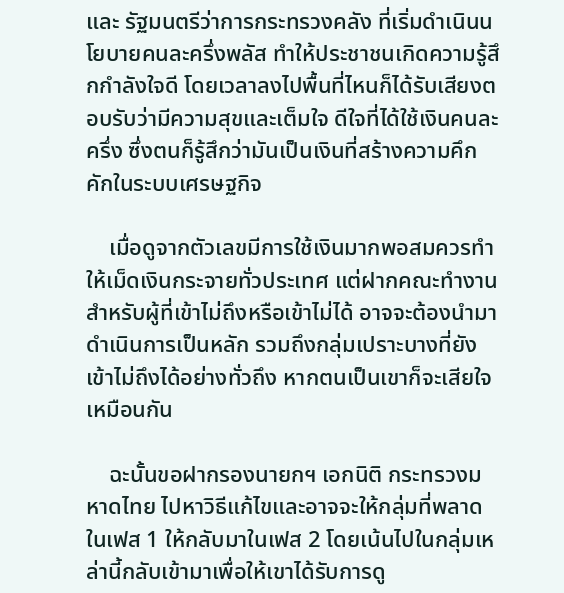และ รัฐมนตรีว่าการกระทรวงคลัง ที่เริ่มดำเนินนโยบายคนละครึ่งพลัส ทำให้ประชาชนเกิดความรู้สึกกำลังใจดี โดยเวลาลงไปพื้นที่ไหนก็ได้รับเสียงตอบรับว่ามีความสุขและเต็มใจ ดีใจที่ได้ใช้เงินคนละครึ่ง ซึ่งตนก็รู้สึกว่ามันเป็นเงินที่สร้างความคึกคักในระบบเศรษฐกิจ

    เมื่อดูจากตัวเลขมีการใช้เงินมากพอสมควรทำให้เม็ดเงินกระจายทั่วประเทศ แต่ฝากคณะทำงานสำหรับผู้ที่เข้าไม่ถึงหรือเข้าไม่ได้ อาจจะต้องนำมาดำเนินการเป็นหลัก รวมถึงกลุ่มเปราะบางที่ยังเข้าไม่ถึงได้อย่างทั่วถึง หากตนเป็นเขาก็จะเสียใจเหมือนกัน

    ฉะนั้นขอฝากรองนายกฯ เอกนิติ กระทรวงมหาดไทย ไปหาวิธีแก้ไขและอาจจะให้กลุ่มที่พลาดในเฟส 1 ให้กลับมาในเฟส 2 โดยเน้นไปในกลุ่มเหล่านี้กลับเข้ามาเพื่อให้เขาได้รับการดู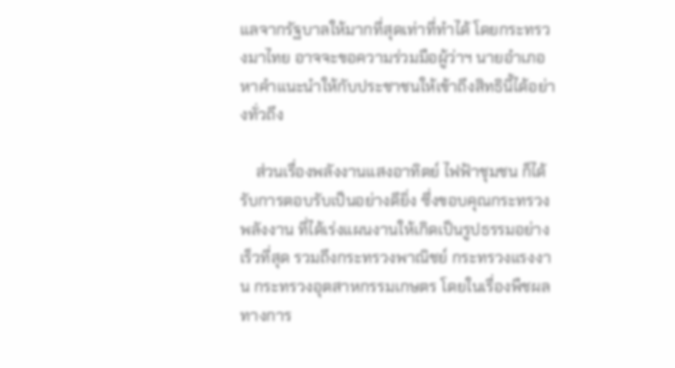แลจากรัฐบาลให้มากที่สุดเท่าที่ทำได้ โดยกระทรวงมาไทย อาจจะขอความร่วมมือผู้ว่าฯ นายอำเภอ หาคำแนะนำให้กับประชาชนให้เข้าถึงสิทธินี้ได้อย่างทั่วถึง

    ส่วนเรื่องพลังงานแสงอาทิตย์ ไฟฟ้าชุมชน ก็ได้รับการตอบรับเป็นอย่างดียิ่ง ซึ่งขอบคุณกระทรวงพลังงาน ที่ได้เร่งแผนงานให้เกิดเป็นรูปธรรมอย่างเร็วที่สุด รวมถึงกระทรวงพาณิชย์ กระทรวงแรงงาน กระทรวงอุตสาหกรรมเกษตร โดยในเรื่องพืชผลทางการ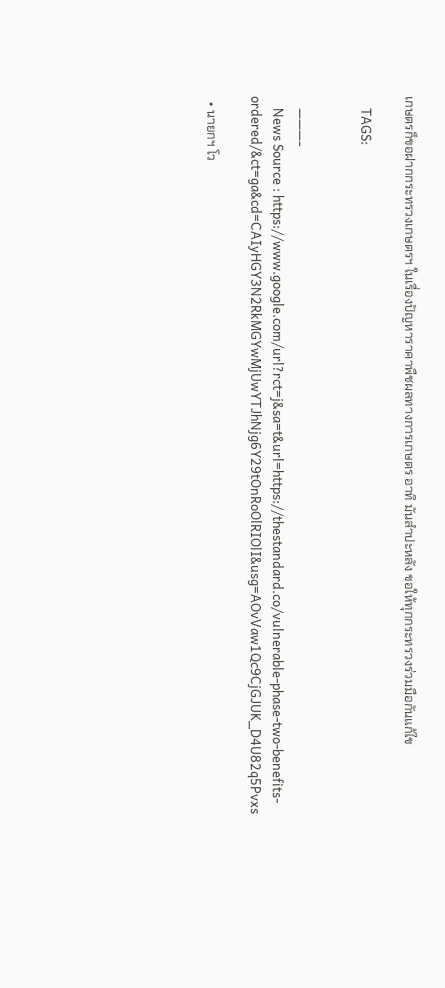เกษตรก็ขอฝากกระทรวงเกษตรฯ ในเรื่องปัญหาราคาพืชผลทางการเกษตร อาทิ มันสำปะหลัง ขอให้ทุกกระทรวงร่วมมือกันแก้ไข

    TAGS:


    ———-
    News Source : https://www.google.com/url?rct=j&sa=t&url=https://thestandard.co/vulnerable-phase-two-benefits-ordered/&ct=ga&cd=CAIyHGY3N2RkMGYwMjUwYTJhNjg6Y29tOnRoOlRIOlI&usg=AOvVaw1Qc9CjGJUK_D4U82q5Pvxs

  • นายกฯ โว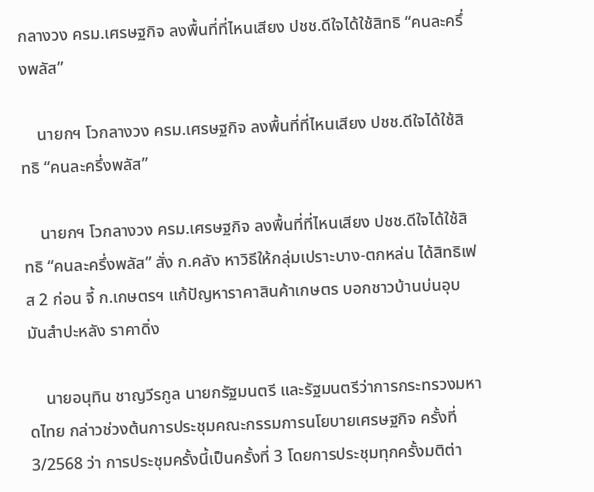กลางวง ครม.เศรษฐกิจ ลงพื้นที่ที่ไหนเสียง ปชช.ดีใจได้ใช้สิทธิ “คนละครึ่งพลัส”

    นายกฯ โวกลางวง ครม.เศรษฐกิจ ลงพื้นที่ที่ไหนเสียง ปชช.ดีใจได้ใช้สิทธิ “คนละครึ่งพลัส”

    นายกฯ โวกลางวง ครม.เศรษฐกิจ ลงพื้นที่ที่ไหนเสียง ปชช.ดีใจได้ใช้สิทธิ “คนละครึ่งพลัส” สั่ง ก.คลัง หาวิธีให้กลุ่มเปราะบาง-ตกหล่น ได้สิทธิเฟส 2 ก่อน จี้ ก.เกษตรฯ แก้ปัญหาราคาสินค้าเกษตร บอกชาวบ้านบ่นอุบ มันสำปะหลัง ราคาดิ่ง

    นายอนุทิน ชาญวีรกูล นายกรัฐมนตรี และรัฐมนตรีว่าการกระทรวงมหาดไทย กล่าวช่วงต้นการประชุมคณะกรรมการนโยบายเศรษฐกิจ ครั้งที่ 3/2568 ว่า การประชุมครั้งนี้เป็นครั้งที่ 3 โดยการประชุมทุกครั้งมติต่า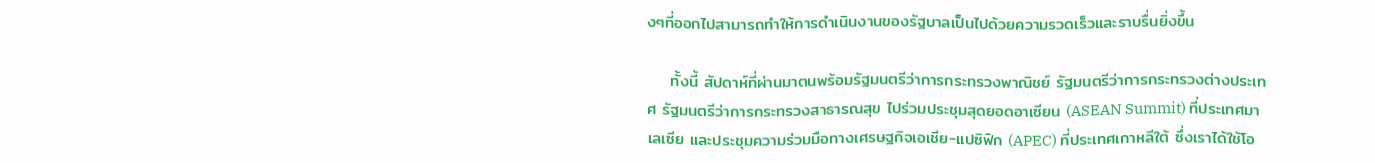งๆที่ออกไปสามารถทำให้การดำเนินงานของรัฐบาลเป็นไปด้วยความรวดเร็วและราบรื่นยิ่งขึ้น

    ทั้งนี้ สัปดาห์ที่ผ่านมาตนพร้อมรัฐมนตรีว่าการกระทรวงพาณิชย์ รัฐมนตรีว่าการกระทรวงต่างประเทศ รัฐมนตรีว่าการกระทรวงสาธารณสุข ไปร่วมประชุมสุดยอดอาเซียน (ASEAN Summit) ที่ประเทศมาเลเซีย และประชุมความร่วมมือทางเศรษฐกิจเอเชีย-แปซิฟิก (APEC) ที่ประเทศเกาหลีใต้ ซึ่งเราได้ใช้โอ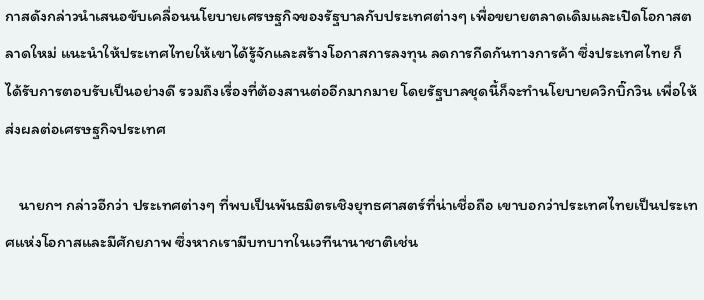กาสดังกล่าวนำเสนอขับเคลื่อนนโยบายเศรษฐกิจของรัฐบาลกับประเทศต่างๆ เพื่อขยายตลาดเดิมและเปิดโอกาสตลาดใหม่ แนะนำให้ประเทศไทยให้เขาได้รู้จักและสร้างโอกาสการลงทุน ลดการกีดกันทางการค้า ซึ่งประเทศไทย ก็ได้รับการตอบรับเป็นอย่างดี รวมถึงเรื่องที่ต้องสานต่ออีกมากมาย โดยรัฐบาลชุดนี้ก็จะทำนโยบายควิกบิ๊กวิน เพื่อให้ส่งผลต่อเศรษฐกิจประเทศ

    นายกฯ กล่าวอีกว่า ประเทศต่างๆ ที่พบเป็นพันธมิตรเชิงยุทธศาสตร์ที่น่าเชื่อถือ เขาบอกว่าประเทศไทยเป็นประเทศแห่งโอกาสและมีศักยภาพ ซึ่งหากเรามีบทบาทในเวทีนานาชาติเช่น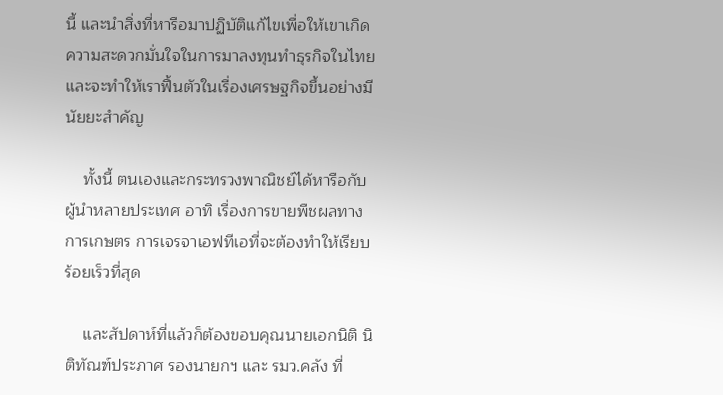นี้ และนำสิ่งที่หารือมาปฏิบัติแก้ไขเพื่อให้เขาเกิดความสะดวกมั่นใจในการมาลงทุนทำธุรกิจในไทย และจะทำให้เราฟื้นตัวในเรื่องเศรษฐกิจขึ้นอย่างมีนัยยะสำคัญ

    ทั้งนี้ ตนเองและกระทรวงพาณิชย์ได้หารือกับผู้นำหลายประเทศ อาทิ เรื่องการขายพืชผลทางการเกษตร การเจรจาเอฟทีเอที่จะต้องทำให้เรียบร้อยเร็วที่สุด

    และสัปดาห์ที่แล้วก็ต้องขอบคุณนายเอกนิติ นิติทัณฑ์ประภาศ รองนายกฯ และ รมว.คลัง ที่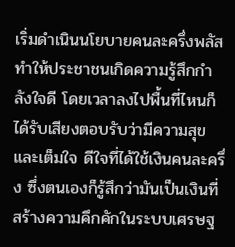เริ่มดำเนินนโยบายคนละครึ่งพลัส ทำให้ประชาชนเกิดความรู้สึกกำลังใจดี โดยเวลาลงไปพื้นที่ไหนก็ได้รับเสียงตอบรับว่ามีความสุขและเต็มใจ ดีใจที่ได้ใช้เงินคนละครึ่ง ซึ่งตนเองก็รู้สึกว่ามันเป็นเงินที่สร้างความคึกคักในระบบเศรษฐ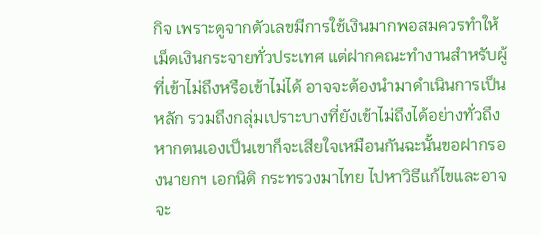กิจ เพราะดูจากตัวเลขมีการใช้เงินมากพอสมควรทำให้เม็ดเงินกระจายทั่วประเทศ แต่ฝากคณะทำงานสำหรับผู้ที่เข้าไม่ถึงหรือเข้าไม่ได้ อาจจะต้องนำมาดำเนินการเป็นหลัก รวมถึงกลุ่มเปราะบางที่ยังเข้าไม่ถึงได้อย่างทั่วถึง หากตนเองเป็นเขาก็จะเสียใจเหมือนกันฉะนั้นขอฝากรองนายกฯ เอกนิติ กระทรวงมาไทย ไปหาวิธีแก้ไขและอาจจะ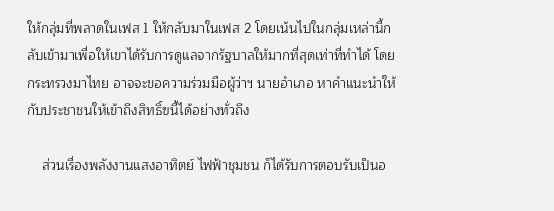ให้กลุ่มที่พลาดในเฟส 1 ให้กลับมาในเฟส 2 โดยเน้นไปในกลุ่มเหล่านี้กลับเข้ามาเพื่อให้เขาได้รับการดูแลจากรัฐบาลให้มากที่สุดเท่าที่ทำได้ โดยกระทรวงมาไทย อาจจะขอความร่วมมือผู้ว่าฯ นายอำเภอ หาคำแนะนำให้กับประชาชนให้เข้าถึงสิทธิ์ฃนี้ได้อย่างทั่วถึง

    ส่วนเรื่องพลังงานแสงอาทิตย์ ไฟฟ้าชุมชน ก็ได้รับการตอบรับเป็นอ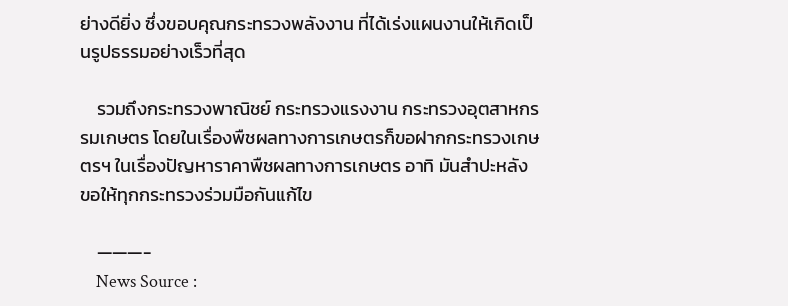ย่างดียิ่ง ซึ่งขอบคุณกระทรวงพลังงาน ที่ได้เร่งแผนงานให้เกิดเป็นรูปธรรมอย่างเร็วที่สุด

    รวมถึงกระทรวงพาณิชย์ กระทรวงแรงงาน กระทรวงอุตสาหกรรมเกษตร โดยในเรื่องพืชผลทางการเกษตรก็ขอฝากกระทรวงเกษตรฯ ในเรื่องปัญหาราคาพืชผลทางการเกษตร อาทิ มันสำปะหลัง ขอให้ทุกกระทรวงร่วมมือกันแก้ไข

    ———-
    News Source :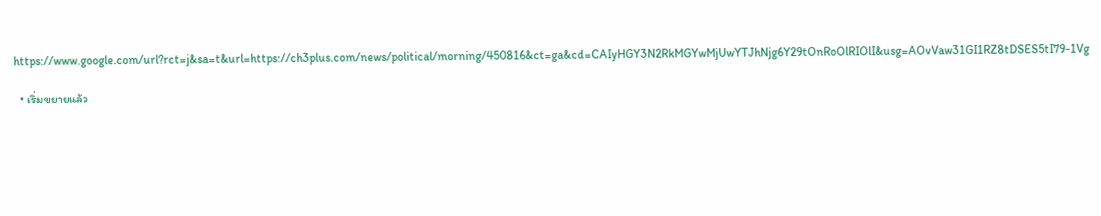https://www.google.com/url?rct=j&sa=t&url=https://ch3plus.com/news/political/morning/450816&ct=ga&cd=CAIyHGY3N2RkMGYwMjUwYTJhNjg6Y29tOnRoOlRIOlI&usg=AOvVaw31GI1RZ8tDSES5tI79-1Vg

  • เริ่มขยายแล้ว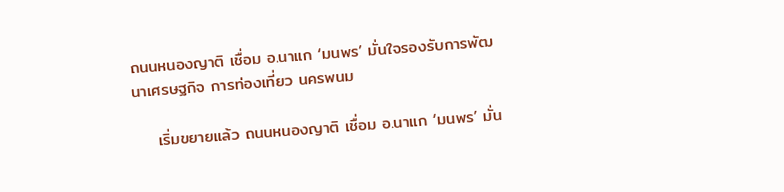ถนนหนองญาติ เชื่อม อ.นาแก ‘มนพร’ มั่นใจรองรับการพัฒนาเศรษฐกิจ การท่องเที่ยว นครพนม

    เริ่มขยายแล้ว ถนนหนองญาติ เชื่อม อ.นาแก ‘มนพร’ มั่น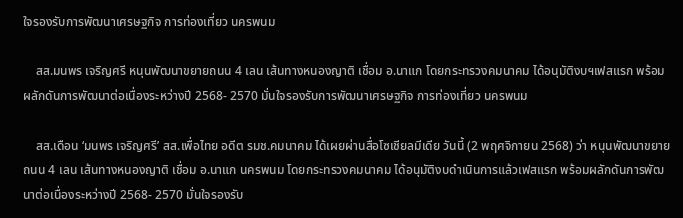ใจรองรับการพัฒนาเศรษฐกิจ การท่องเที่ยว นครพนม

    สส.มนพร เจริญศรี หนุนพัฒนาขยายถนน 4 เลน เส้นทางหนองญาติ เชื่อม อ.นาแก โดยกระทรวงคมนาคม ได้อนุมัติงบฯเฟสแรก พร้อมผลักดันการพัฒนาต่อเนื่องระหว่างปี 2568- 2570 มั่นใจรองรับการพัฒนาเศรษฐกิจ การท่องเที่ยว นครพนม

    สส.เดือน ‘มนพร เจริญศรี’ สส.เพื่อไทย อดีต รมช.คมนาคม ได้เผยผ่านสื่อโซเชียลมีเดีย วันนี้ (2 พฤศจิกายน 2568) ว่า หนุนพัฒนาขยายถนน 4 เลน เส้นทางหนองญาติ เชื่อม อ.นาแก นครพนม โดยกระทรวงคมนาคม ได้อนุมัติงบดำเนินการแล้วเฟสแรก พร้อมผลักดันการพัฒนาต่อเนื่องระหว่างปี 2568- 2570 มั่นใจรองรับ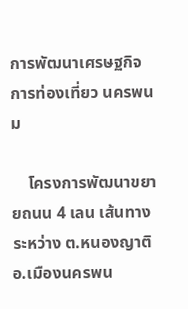การพัฒนาเศรษฐกิจ การท่องเที่ยว นครพนม

    โครงการพัฒนาขยายถนน 4 เลน เส้นทางระหว่าง ต.หนองญาติ อ.เมืองนครพน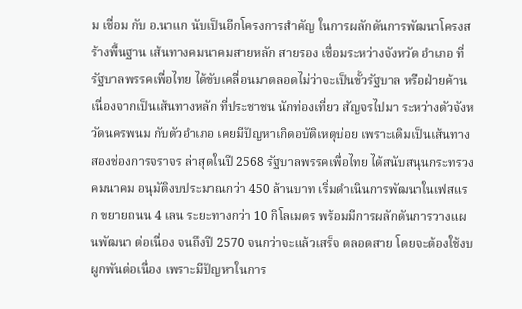ม เชื่อม กับ อ.นาแก นับเป็นอีกโครงการสำคัญ ในการผลักดันการพัฒนาโครงสร้างพื้นฐาน เส้นทางคมนาคมสายหลัก สายรอง เชื่อมระหว่างจังหวัด อำเภอ ที่รัฐบาลพรรคเพื่อไทย ได้ขับเคลื่อนมาตลอดไม่ว่าจะเป็นขั้วรัฐบาล หรือฝ่ายค้าน เนื่องจากเป็นเส้นทางหลัก ที่ประชาชน นักท่องเที่ยว สัญจรไปมา ระหว่างตัวจังหวัดนครพนม กับตัวอำเภอ เคยมีปัญหาเกิดอบัติเหตุบ่อย เพราะเดิมเป็นเส้นทางสองช่องการจราจร ล่าสุดในปี 2568 รัฐบาลพรรคเพื่อไทย ได้สนับสนุนกระทรวงคมนาคม อนุมัติงบประมาณกว่า 450 ล้านบาท เริ่มดำเนินการพัฒนาในเฟสแรก ขยายถนน 4 เลน ระยะทางกว่า 10 กิโลเมตร พร้อมมีการผลักดันการวางแผนพัฒนา ต่อเนื่อง จนถึงปี 2570 จนกว่าจะแล้วเสร็จ ตลอดสาย โดยจะต้องใช้งบผูกพันต่อเนื่อง เพราะมีปัญหาในการ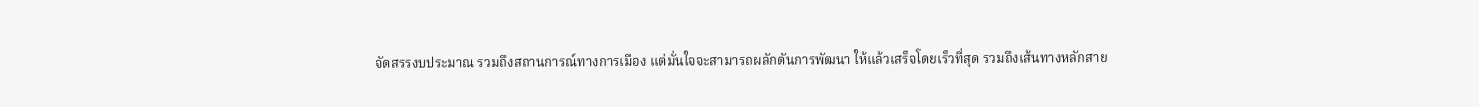จัดสรรงบประมาณ รวมถึงสถานการณ์ทางการเมือง แต่มั่นใจจะสามารถผลักดันการพัฒนา ให้แล้วเสร็จโดยเร็วที่สุด รวมถึงเส้นทางหลักสาย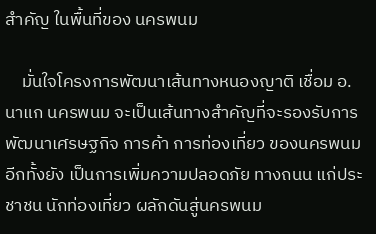สำคัญ ในพื้นที่ของ นครพนม

    มั่นใจโครงการพัฒนาเส้นทางหนองญาติ เชื่อม อ.นาแก นครพนม จะเป็นเส้นทางสำคัญที่จะรองรับการพัฒนาเศรษฐกิจ การค้า การท่องเที่ยว ของนครพนม อีกทั้งยัง เป็นการเพิ่มความปลอดภัย ทางถนน แก่ประชาชน นักท่องเที่ยว ผลักดันสู่นครพนม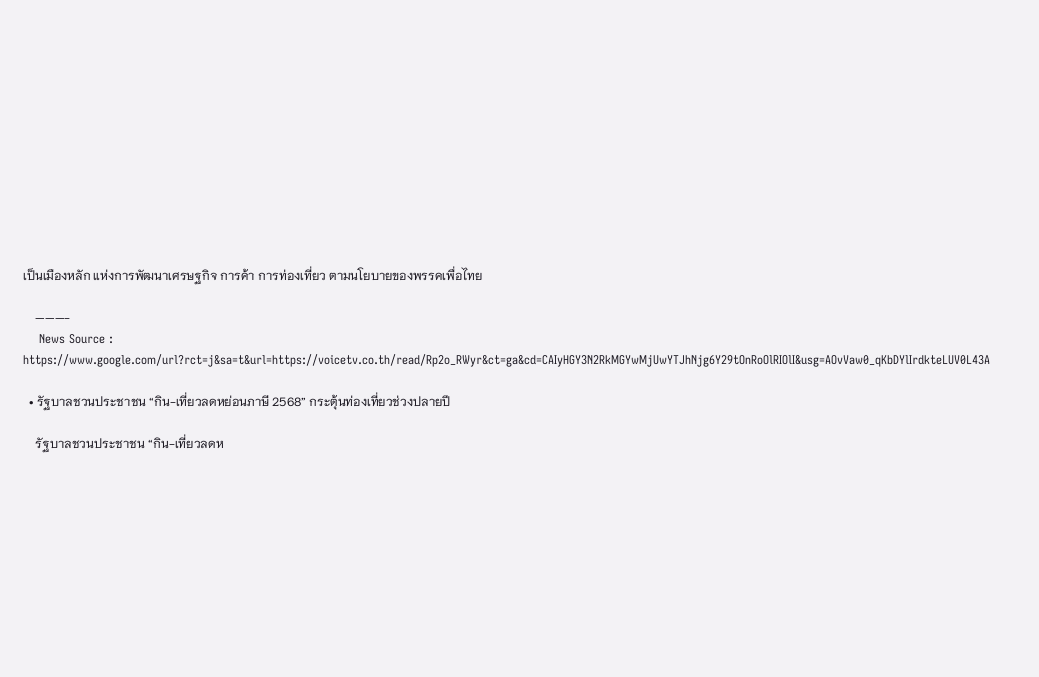เป็นเมืองหลัก แห่งการพัฒนาเศรษฐกิจ การค้า การท่องเที่ยว ตามนโยบายของพรรคเพื่อไทย

    ———-
    News Source : https://www.google.com/url?rct=j&sa=t&url=https://voicetv.co.th/read/Rp2o_RWyr&ct=ga&cd=CAIyHGY3N2RkMGYwMjUwYTJhNjg6Y29tOnRoOlRIOlI&usg=AOvVaw0_qKbDYlIrdkteLUV0L43A

  • รัฐบาลชวนประชาชน “กิน-เที่ยวลดหย่อนภาษี 2568” กระตุ้นท่องเที่ยวช่วงปลายปี

    รัฐบาลชวนประชาชน “กิน-เที่ยวลดห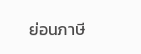ย่อนภาษี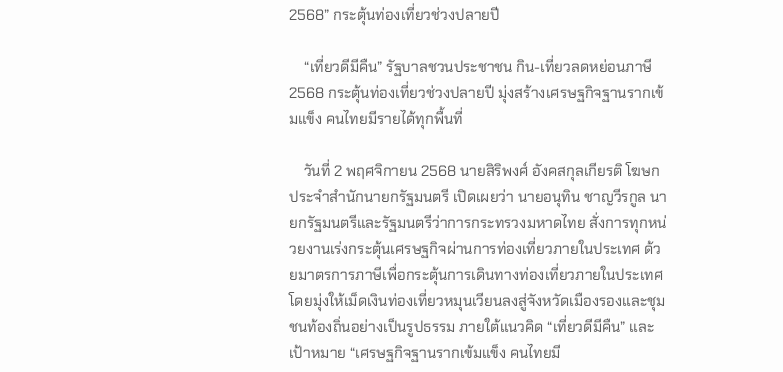2568” กระตุ้นท่องเที่ยวช่วงปลายปี

    “เที่ยวดีมีคืน” รัฐบาลชวนประชาชน กิน-เที่ยวลดหย่อนภาษี 2568 กระตุ้นท่องเที่ยวช่วงปลายปี มุ่งสร้างเศรษฐกิจฐานรากเข้มแข็ง คนไทยมีรายได้ทุกพื้นที่

    วันที่ 2 พฤศจิกายน 2568 นายสิริพงศ์ อังคสกุลเกียรติ โฆษกประจำสำนักนายกรัฐมนตรี เปิดเผยว่า นายอนุทิน ชาญวีรกูล นายกรัฐมนตรีและรัฐมนตรีว่าการกระทรวงมหาดไทย สั่งการทุกหน่วยงานเร่งกระตุ้นเศรษฐกิจผ่านการท่องเที่ยวภายในประเทศ ด้วยมาตรการภาษีเพื่อกระตุ้นการเดินทางท่องเที่ยวภายในประเทศ โดยมุ่งให้เม็ดเงินท่องเที่ยวหมุนเวียนลงสู่จังหวัดเมืองรองและชุมชนท้องถิ่นอย่างเป็นรูปธรรม ภายใต้แนวคิด “เที่ยวดีมีคืน” และเป้าหมาย “เศรษฐกิจฐานรากเข้มแข็ง คนไทยมี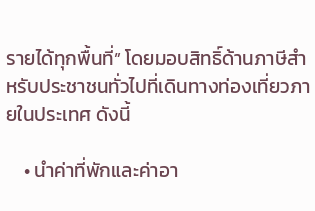รายได้ทุกพื้นที่” โดยมอบสิทธิ์ด้านภาษีสำหรับประชาชนทั่วไปที่เดินทางท่องเที่ยวภายในประเทศ ดังนี้

    • นำค่าที่พักและค่าอา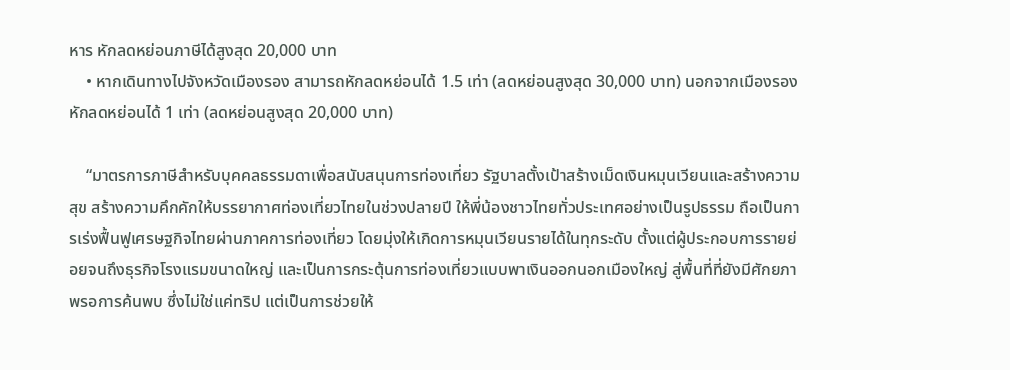หาร หักลดหย่อนภาษีได้สูงสุด 20,000 บาท
    • หากเดินทางไปจังหวัดเมืองรอง สามารถหักลดหย่อนได้ 1.5 เท่า (ลดหย่อนสูงสุด 30,000 บาท) นอกจากเมืองรอง หักลดหย่อนได้ 1 เท่า (ลดหย่อนสูงสุด 20,000 บาท)

    “มาตรการภาษีสำหรับบุคคลธรรมดาเพื่อสนับสนุนการท่องเที่ยว รัฐบาลตั้งเป้าสร้างเม็ดเงินหมุนเวียนและสร้างความสุข สร้างความคึกคักให้บรรยากาศท่องเที่ยวไทยในช่วงปลายปี ให้พี่น้องชาวไทยทั่วประเทศอย่างเป็นรูปธรรม ถือเป็นการเร่งฟื้นฟูเศรษฐกิจไทยผ่านภาคการท่องเที่ยว โดยมุ่งให้เกิดการหมุนเวียนรายได้ในทุกระดับ ตั้งแต่ผู้ประกอบการรายย่อยจนถึงธุรกิจโรงแรมขนาดใหญ่ และเป็นการกระตุ้นการท่องเที่ยวแบบพาเงินออกนอกเมืองใหญ่ สู่พื้นที่ที่ยังมีศักยภาพรอการค้นพบ ซึ่งไม่ใช่แค่ทริป แต่เป็นการช่วยให้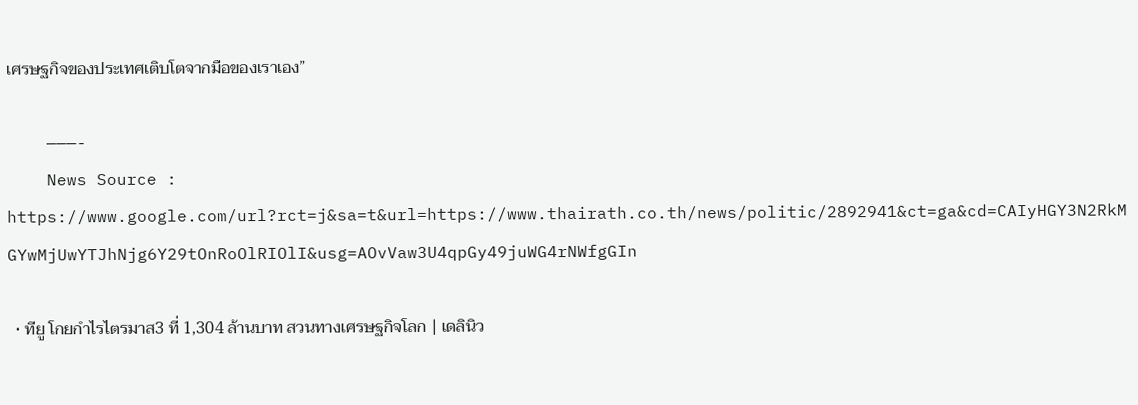เศรษฐกิจของประเทศเติบโตจากมือของเราเอง”

    ———-
    News Source : https://www.google.com/url?rct=j&sa=t&url=https://www.thairath.co.th/news/politic/2892941&ct=ga&cd=CAIyHGY3N2RkMGYwMjUwYTJhNjg6Y29tOnRoOlRIOlI&usg=AOvVaw3U4qpGy49juWG4rNWfgGIn

  • ทียู โกยกำไรไตรมาส3 ที่ 1,304 ล้านบาท สวนทางเศรษฐกิจโลก | เดลินิว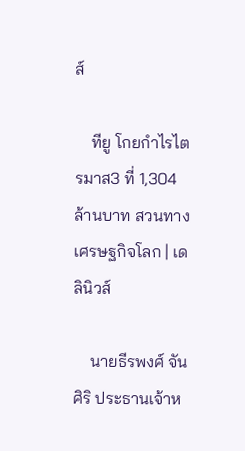ส์

    ทียู โกยกำไรไตรมาส3 ที่ 1,304 ล้านบาท สวนทางเศรษฐกิจโลก | เดลินิวส์

    นายธีรพงศ์ จันศิริ ประธานเจ้าห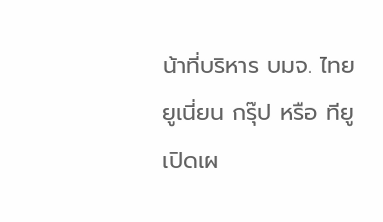น้าที่บริหาร บมจ. ไทยยูเนี่ยน กรุ๊ป หรือ ทียู เปิดเผ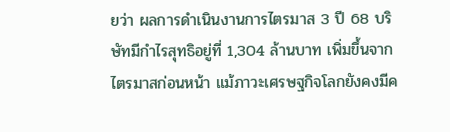ยว่า ผลการดำเนินงานการไตรมาส 3 ปี 68 บริษัทมีกำไรสุทธิอยู่ที่ 1,304 ล้านบาท เพิ่มขึ้นจากไตรมาสก่อนหน้า แม้ภาวะเศรษฐกิจโลกยังคงมีค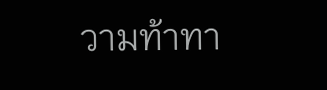วามท้าทา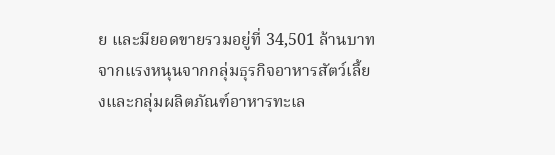ย และมียอดขายรวมอยู่ที่ 34,501 ล้านบาท จากแรงหนุนจากกลุ่มธุรกิจอาหารสัตว์เลี้ยงและกลุ่มผลิตภัณฑ์อาหารทะเล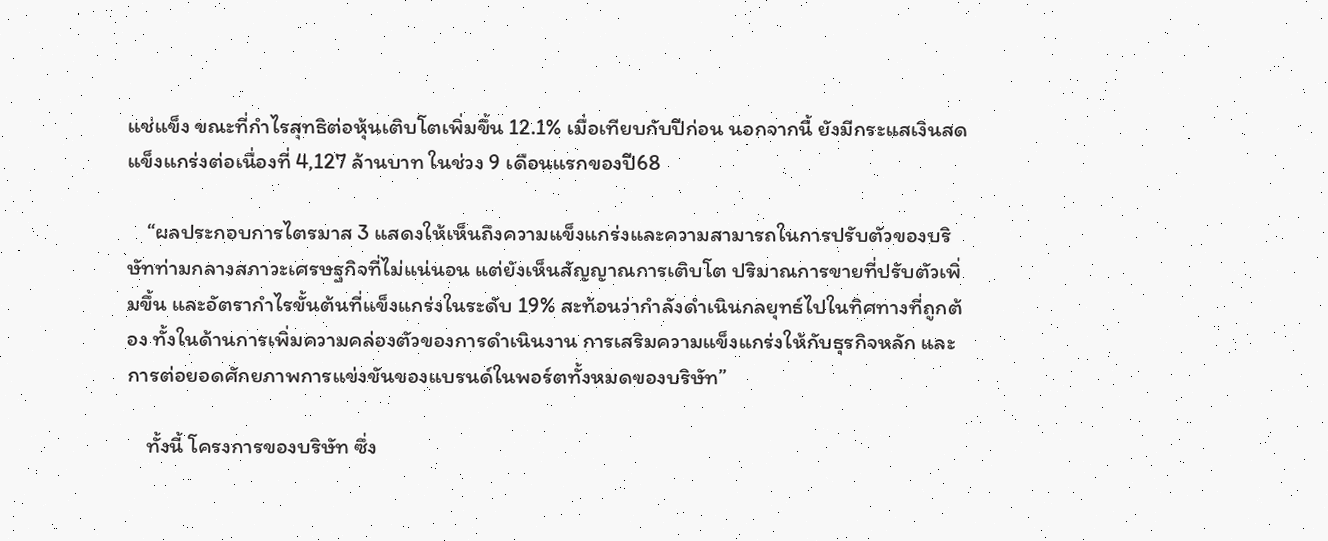แช่แข็ง ขณะที่กำไรสุทธิต่อหุ้นเติบโตเพิ่มขึ้น 12.1% เมื่อเทียบกับปีก่อน นอกจากนี้ ยังมีกระแสเงินสดแข็งแกร่งต่อเนื่องที่ 4,127 ล้านบาท ในช่วง 9 เดือนแรกของปี68

    “ผลประกอบการไตรมาส 3 แสดงให้เห็นถึงความแข็งแกร่งและความสามารถในการปรับตัวของบริษัทท่ามกลางสภาวะเศรษฐกิจที่ไม่แน่นอน แต่ยังเห็นสัญญาณการเติบโต ปริมาณการขายที่ปรับตัวเพิ่มขึ้น และอัตรากำไรขั้นต้นที่แข็งแกร่งในระดับ 19% สะท้อนว่ากำลังดำเนินกลยุทธ์ไปในทิศทางที่ถูกต้อง ทั้งในด้านการเพิ่มความคล่องตัวของการดำเนินงาน การเสริมความแข็งแกร่งให้กับธุรกิจหลัก และการต่อยอดศักยภาพการแข่งขันของแบรนด์ในพอร์ตทั้งหมดของบริษัท”

    ทั้งนี้ โครงการของบริษัท ซึ่ง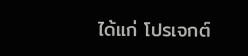ได้แก่ โปรเจกต์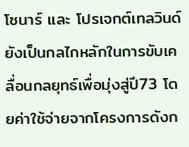โซนาร์ และ โปรเจกต์เทลวินด์ยังเป็นกลไกหลักในการขับเคลื่อนกลยุทธ์เพื่อมุ่งสู่ปี73 โดยค่าใช้จ่ายจากโครงการดังก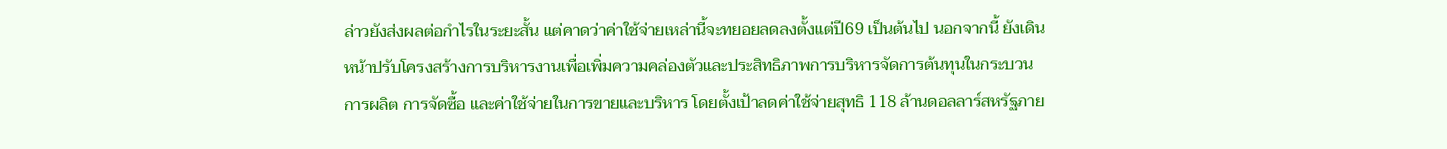ล่าวยังส่งผลต่อกำไรในระยะสั้น แต่คาดว่าค่าใช้จ่ายเหล่านี้จะทยอยลดลงตั้งแต่ปี69 เป็นต้นไป นอกจากนี้ ยังเดินหน้าปรับโครงสร้างการบริหารงานเพื่อเพิ่มความคล่องตัวและประสิทธิภาพการบริหารจัดการต้นทุนในกระบวนการผลิต การจัดซื้อ และค่าใช้จ่ายในการขายและบริหาร โดยตั้งเป้าลดค่าใช้จ่ายสุทธิ 118 ล้านดอลลาร์สหรัฐภาย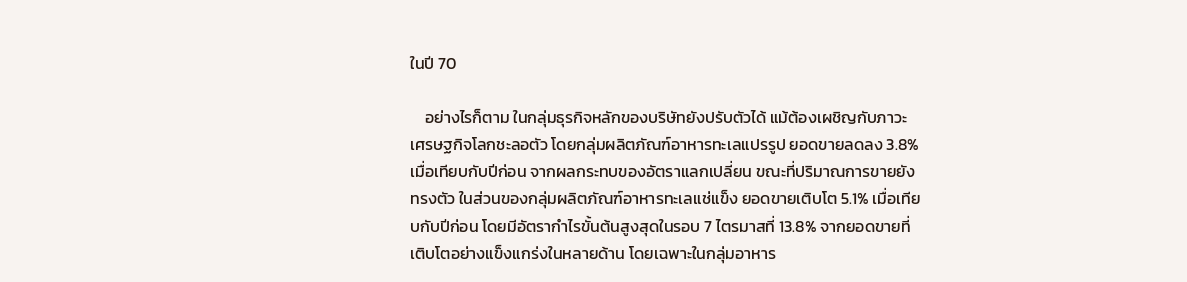ในปี 70

    อย่างไรก็ตาม ในกลุ่มธุรกิจหลักของบริษัทยังปรับตัวได้ แม้ต้องเผชิญกับภาวะเศรษฐกิจโลกชะลอตัว โดยกลุ่มผลิตภัณฑ์อาหารทะเลแปรรูป ยอดขายลดลง 3.8% เมื่อเทียบกับปีก่อน จากผลกระทบของอัตราแลกเปลี่ยน ขณะที่ปริมาณการขายยังทรงตัว ในส่วนของกลุ่มผลิตภัณฑ์อาหารทะเลแช่แข็ง ยอดขายเติบโต 5.1% เมื่อเทียบกับปีก่อน โดยมีอัตรากำไรขั้นต้นสูงสุดในรอบ 7 ไตรมาสที่ 13.8% จากยอดขายที่เติบโตอย่างแข็งแกร่งในหลายด้าน โดยเฉพาะในกลุ่มอาหาร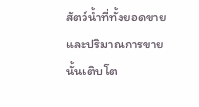สัตว์น้ำที่ทั้งยอดขายและปริมาณการขายนั้นเติบโต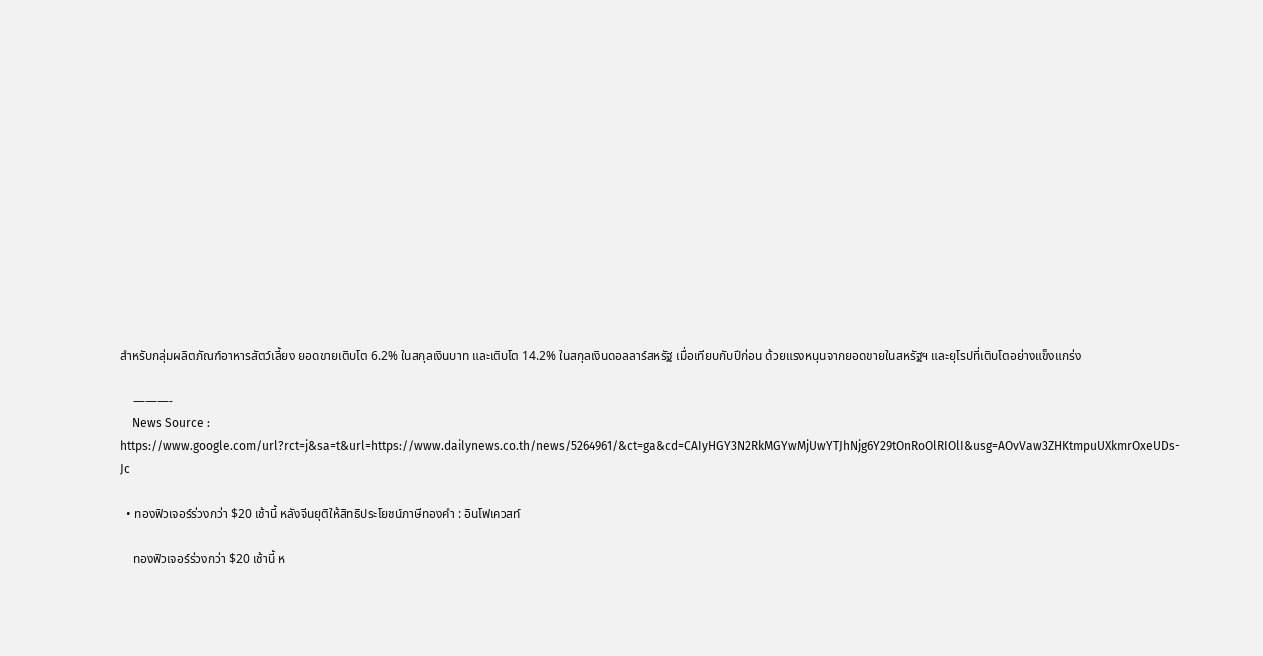สำหรับกลุ่มผลิตภัณฑ์อาหารสัตว์เลี้ยง ยอดขายเติบโต 6.2% ในสกุลเงินบาท และเติบโต 14.2% ในสกุลเงินดอลลาร์สหรัฐ เมื่อเทียบกับปีก่อน ด้วยแรงหนุนจากยอดขายในสหรัฐฯ และยุโรปที่เติบโตอย่างแข็งแกร่ง

    ———-
    News Source : https://www.google.com/url?rct=j&sa=t&url=https://www.dailynews.co.th/news/5264961/&ct=ga&cd=CAIyHGY3N2RkMGYwMjUwYTJhNjg6Y29tOnRoOlRIOlI&usg=AOvVaw3ZHKtmpuUXkmrOxeUDs-Jc

  • ทองฟิวเจอร์ร่วงกว่า $20 เช้านี้ หลังจีนยุติให้สิทธิประโยชน์ภาษีทองคำ : อินโฟเควสท์

    ทองฟิวเจอร์ร่วงกว่า $20 เช้านี้ ห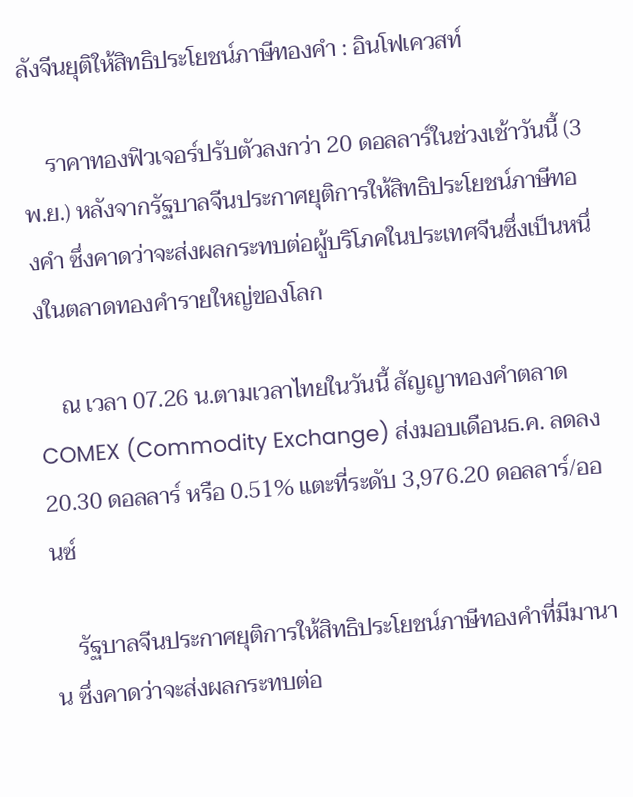ลังจีนยุติให้สิทธิประโยชน์ภาษีทองคำ : อินโฟเควสท์

    ราคาทองฟิวเจอร์ปรับตัวลงกว่า 20 ดอลลาร์ในช่วงเช้าวันนี้ (3 พ.ย.) หลังจากรัฐบาลจีนประกาศยุติการให้สิทธิประโยชน์ภาษีทองคำ ซึ่งคาดว่าจะส่งผลกระทบต่อผู้บริโภคในประเทศจีนซึ่งเป็นหนึ่งในตลาดทองคำรายใหญ่ของโลก

    ณ เวลา 07.26 น.ตามเวลาไทยในวันนี้ สัญญาทองคำตลาด COMEX (Commodity Exchange) ส่งมอบเดือนธ.ค. ลดลง 20.30 ดอลลาร์ หรือ 0.51% แตะที่ระดับ 3,976.20 ดอลลาร์/ออนซ์

    รัฐบาลจีนประกาศยุติการให้สิทธิประโยชน์ภาษีทองคำที่มีมานาน ซึ่งคาดว่าจะส่งผลกระทบต่อ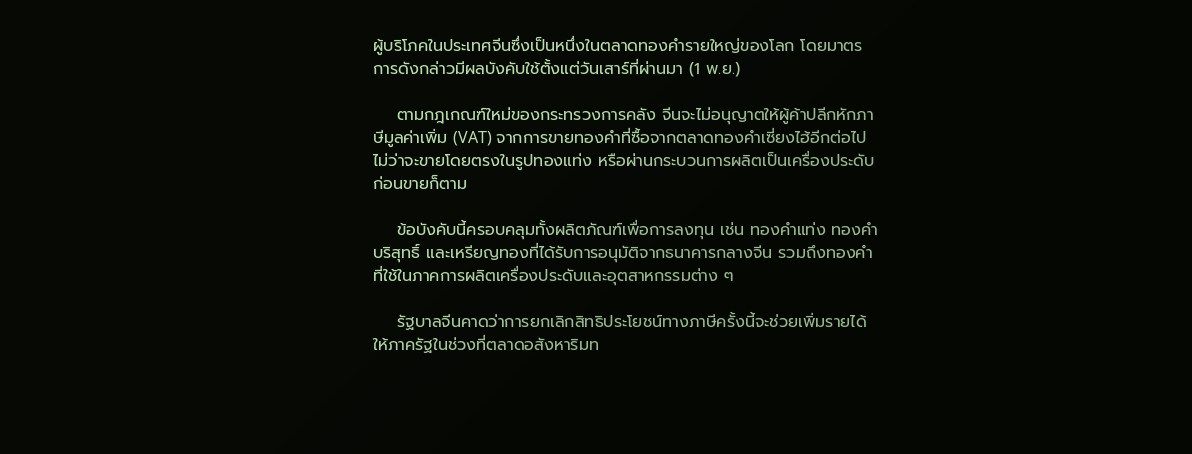ผู้บริโภคในประเทศจีนซึ่งเป็นหนึ่งในตลาดทองคำรายใหญ่ของโลก โดยมาตรการดังกล่าวมีผลบังคับใช้ตั้งแต่วันเสาร์ที่ผ่านมา (1 พ.ย.)

    ตามกฎเกณฑ์ใหม่ของกระทรวงการคลัง จีนจะไม่อนุญาตให้ผู้ค้าปลีกหักภาษีมูลค่าเพิ่ม (VAT) จากการขายทองคำที่ซื้อจากตลาดทองคำเซี่ยงไฮ้อีกต่อไป ไม่ว่าจะขายโดยตรงในรูปทองแท่ง หรือผ่านกระบวนการผลิตเป็นเครื่องประดับก่อนขายก็ตาม

    ข้อบังคับนี้ครอบคลุมทั้งผลิตภัณฑ์เพื่อการลงทุน เช่น ทองคำแท่ง ทองคำบริสุทธิ์ และเหรียญทองที่ได้รับการอนุมัติจากธนาคารกลางจีน รวมถึงทองคำที่ใช้ในภาคการผลิตเครื่องประดับและอุตสาหกรรมต่าง ๆ

    รัฐบาลจีนคาดว่าการยกเลิกสิทธิประโยชน์ทางภาษีครั้งนี้จะช่วยเพิ่มรายได้ให้ภาครัฐในช่วงที่ตลาดอสังหาริมท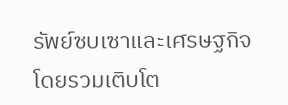รัพย์ซบเซาและเศรษฐกิจโดยรวมเติบโต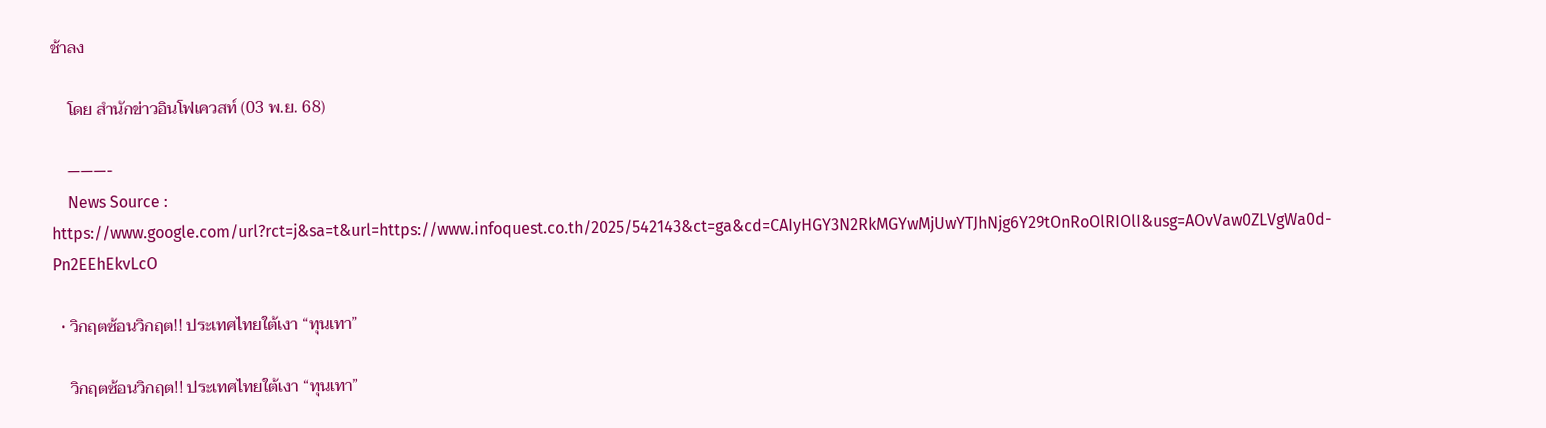ช้าลง

    โดย สำนักข่าวอินโฟเควสท์ (03 พ.ย. 68)

    ———-
    News Source : https://www.google.com/url?rct=j&sa=t&url=https://www.infoquest.co.th/2025/542143&ct=ga&cd=CAIyHGY3N2RkMGYwMjUwYTJhNjg6Y29tOnRoOlRIOlI&usg=AOvVaw0ZLVgWa0d-Pn2EEhEkvLcO

  • วิกฤตซ้อนวิกฤต!! ประเทศไทยใต้เงา “ทุนเทา”

    วิกฤตซ้อนวิกฤต!! ประเทศไทยใต้เงา “ทุนเทา”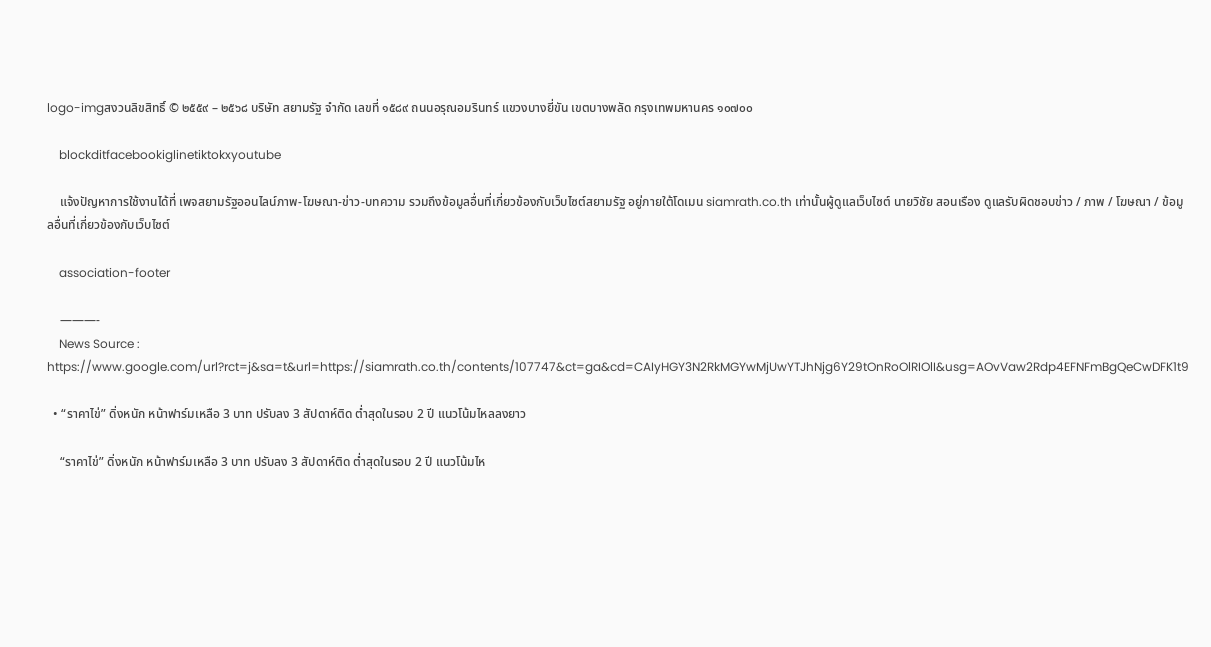logo-imgสงวนลิขสิทธิ์ © ๒๕๕๙ – ๒๕๖๘ บริษัท สยามรัฐ จำกัด เลขที่ ๑๕๘๙ ถนนอรุณอมรินทร์ แขวงบางยี่ขัน เขตบางพลัด กรุงเทพมหานคร ๑๐๗๐๐

    blockditfacebookiglinetiktokxyoutube

    แจ้งปัญหาการใช้งานได้ที่ เพจสยามรัฐออนไลน์ภาพ-โฆษณา-ข่าว-บทความ รวมถึงข้อมูลอื่นที่เกี่ยวข้องกับเว็บไซต์สยามรัฐ อยู่ภายใต้โดเมน siamrath.co.th เท่านั้นผู้ดูแลเว็บไซต์ นายวิชัย สอนเรือง ดูแลรับผิดชอบข่าว / ภาพ / โฆษณา / ข้อมูลอื่นที่เกี่ยวข้องกับเว็บไซต์

    association-footer

    ———-
    News Source : https://www.google.com/url?rct=j&sa=t&url=https://siamrath.co.th/contents/107747&ct=ga&cd=CAIyHGY3N2RkMGYwMjUwYTJhNjg6Y29tOnRoOlRIOlI&usg=AOvVaw2Rdp4EFNFmBgQeCwDFK1t9

  • “ราคาไข่” ดิ่งหนัก หน้าฟาร์มเหลือ 3 บาท ปรับลง 3 สัปดาห์ติด ต่ำสุดในรอบ 2 ปี แนวโน้มไหลลงยาว

    “ราคาไข่” ดิ่งหนัก หน้าฟาร์มเหลือ 3 บาท ปรับลง 3 สัปดาห์ติด ต่ำสุดในรอบ 2 ปี แนวโน้มไห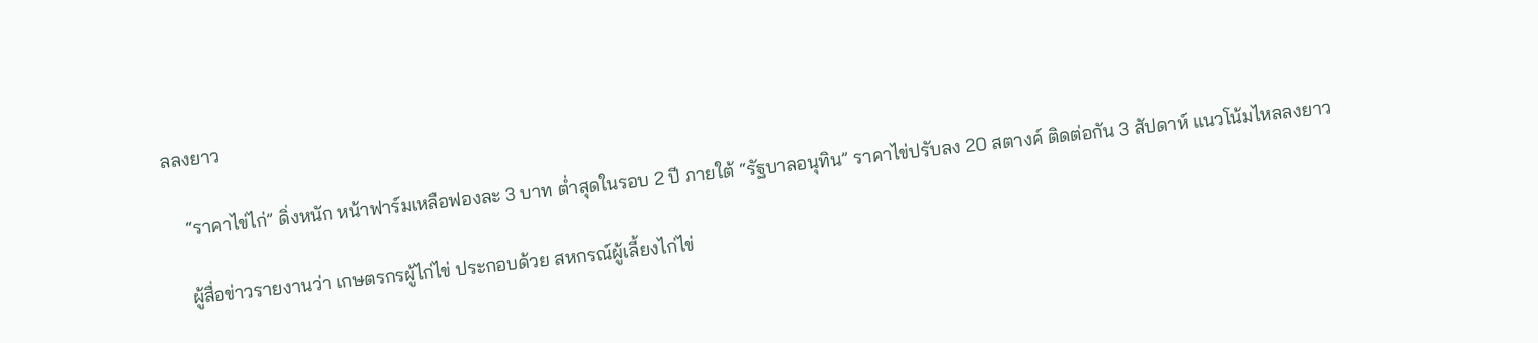ลลงยาว

    “ราคาไข่ไก่” ดิ่งหนัก หน้าฟาร์มเหลือฟองละ 3 บาท ต่ำสุดในรอบ 2 ปี ภายใต้ “รัฐบาลอนุทิน” ราคาไข่ปรับลง 20 สตางค์ ติดต่อกัน 3 สัปดาห์ แนวโน้มไหลลงยาว

    ผู้สื่อข่าวรายงานว่า เกษตรกรผู้ไก่ไข่ ประกอบด้วย สหกรณ์ผู้เลี้ยงไก่ไข่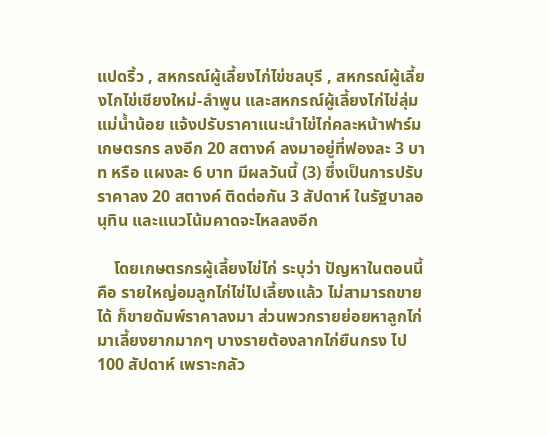แปดริ้ว , สหกรณ์ผู้เลี้ยงไก่ไข่ชลบุรี , สหกรณ์ผู้เลี้ยงไกไข่เชียงใหม่-ลำพูน และสหกรณ์ผู้เลี้ยงไก่ไข่ลุ่มแม่น้ำน้อย แจ้งปรับราคาแนะนำไข่ไก่คละหน้าฟาร์มเกษตรกร ลงอีก 20 สตางค์ ลงมาอยู่ที่ฟองละ 3 บาท หรือ แผงละ 6 บาท มีผลวันนี้ (3) ซึ่งเป็นการปรับราคาลง 20 สตางค์ ติดต่อกัน 3 สัปดาห์ ในรัฐบาลอนุทิน และแนวโน้มคาดจะไหลลงอีก

    โดยเกษตรกรผู้เลี้ยงไข่ไก่ ระบุว่า ปัญหาในตอนนี้ คือ รายใหญ่อมลูกไก่ไข่ไปเลี้ยงแล้ว ไม่สามารถขายได้ ก็ขายดัมพ์ราคาลงมา ส่วนพวกรายย่อยหาลูกไก่มาเลี้ยงยากมากๆ บางรายต้องลากไก่ยืนกรง ไป 100 สัปดาห์ เพราะกลัว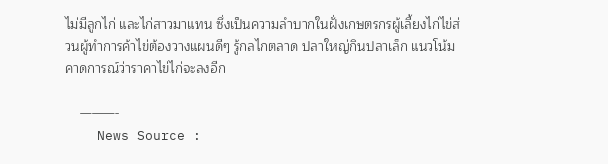ไม่มีลูกไก่ และไก่สาวมาแทน ซึ่งเป็นความลำบากในฝั่งเกษตรกรผู้เลี้ยงไก่ไข่ส่วนผู้ทำการค้าไข่ต้องวางแผนดีๆ รู้กลไกตลาด ปลาใหญ่กินปลาเล็ก แนวโน้มคาดการณ์ว่าราคาไข่ไก่จะลงอีก

    ———-
    News Source :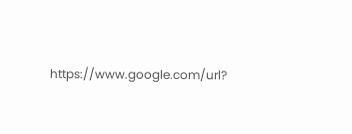https://www.google.com/url?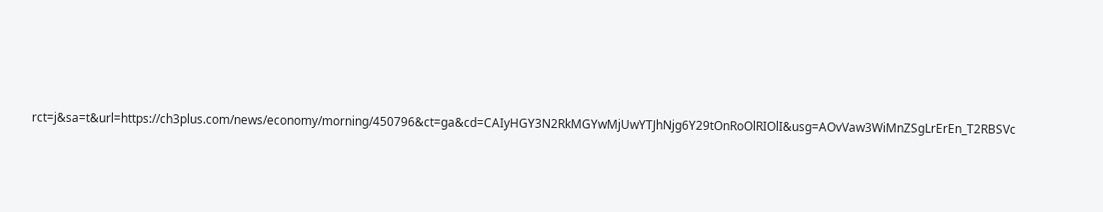rct=j&sa=t&url=https://ch3plus.com/news/economy/morning/450796&ct=ga&cd=CAIyHGY3N2RkMGYwMjUwYTJhNjg6Y29tOnRoOlRIOlI&usg=AOvVaw3WiMnZSgLrErEn_T2RBSVc